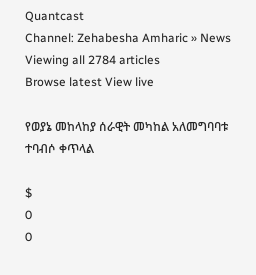Quantcast
Channel: Zehabesha Amharic » News
Viewing all 2784 articles
Browse latest View live

የወያኔ መከላከያ ሰራዊት መካከል አለመግባባቱ ተባብሶ ቀጥላል

$
0
0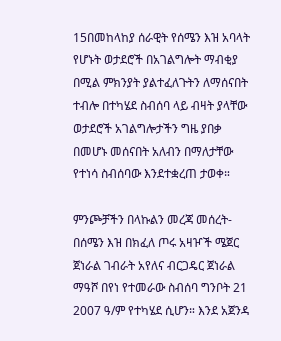15በመከላከያ ሰራዊት የሰሜን እዝ አባላት የሆኑት ወታደሮች በአገልግሎት ማብቂያ በሚል ምክንያት ያልተፈለጉትን ለማሰናበት ተብሎ በተካሄደ ስብሰባ ላይ ብዛት ያላቸው ወታደሮች አገልግሎታችን ግዜ ያበቃ በመሆኑ መሰናበት አለብን በማለታቸው የተነሳ ስብሰባው እንደተቋረጠ ታወቀ።

ምንጮቻችን በላኩልን መረጃ መሰረት- በሰሜን እዝ በክፈለ ጦሩ አዛዦች ሜጀር ጀነራል ገብራት አየለና ብርጋዴር ጀነራል ማዓሾ በየነ የተመራው ስብሰባ ግንቦት 21 2007 ዓ/ም የተካሄደ ሲሆን። እንደ አጀንዳ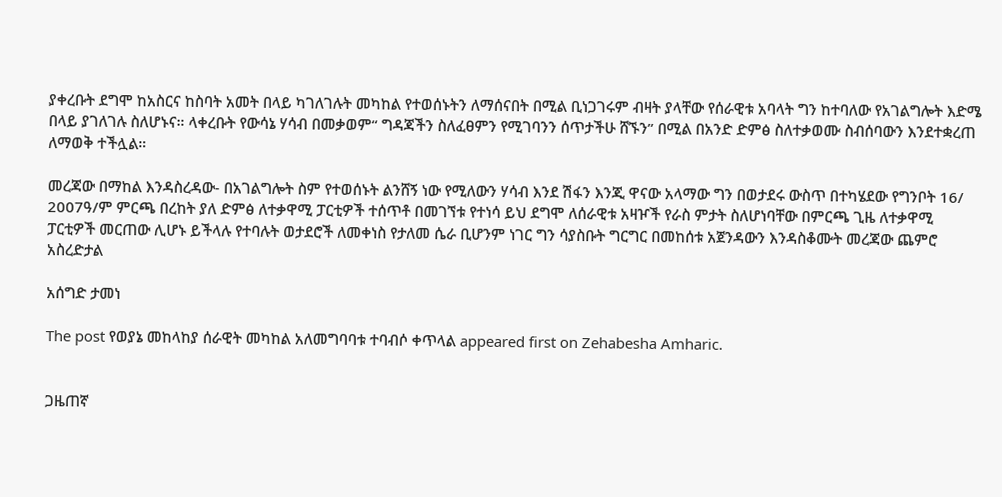ያቀረቡት ደግሞ ከአስርና ከስባት አመት በላይ ካገለገሉት መካከል የተወሰኑትን ለማሰናበት በሚል ቢነጋገሩም ብዛት ያላቸው የሰራዊቱ አባላት ግን ከተባለው የአገልግሎት እድሜ በላይ ያገለገሉ ስለሆኑና። ላቀረቡት የውሳኔ ሃሳብ በመቃወም“ ግዳጃችን ስለፈፀምን የሚገባንን ሰጥታችሁ ሸኙን” በሚል በአንድ ድምፅ ስለተቃወሙ ስብሰባውን እንደተቋረጠ ለማወቅ ተችሏል።

መረጃው በማከል እንዳስረዳው- በአገልግሎት ስም የተወሰኑት ልንሸኝ ነው የሚለውን ሃሳብ እንደ ሽፋን እንጂ ዋናው አላማው ግን በወታደሩ ውስጥ በተካሄደው የግንቦት 16/ 2007ዓ/ም ምርጫ በረከት ያለ ድምፅ ለተቃዋሚ ፓርቲዎች ተሰጥቶ በመገኘቱ የተነሳ ይህ ደግሞ ለሰራዊቱ አዛዦች የራስ ምታት ስለሆነባቸው በምርጫ ጊዜ ለተቃዋሚ ፓርቲዎች መርጠው ሊሆኑ ይችላሉ የተባሉት ወታደሮች ለመቀነስ የታለመ ሴራ ቢሆንም ነገር ግን ሳያስቡት ግርግር በመከሰቱ አጀንዳውን እንዳስቆሙት መረጃው ጨምሮ አስረድታል

አሰግድ ታመነ

The post የወያኔ መከላከያ ሰራዊት መካከል አለመግባባቱ ተባብሶ ቀጥላል appeared first on Zehabesha Amharic.


ጋዜጠኛ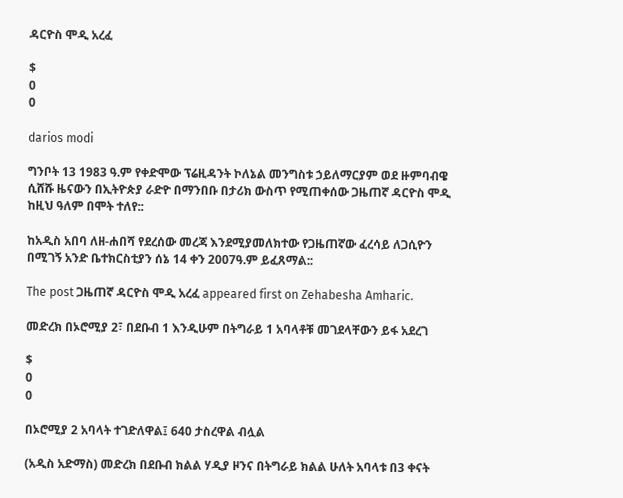ዳርዮስ ሞዲ አረፈ

$
0
0

darios modi

ግንቦት 13 1983 ዓ.ም የቀድሞው ፕሬዚዳንት ኮለኔል መንግስቱ ኃይለማርያም ወደ ዙምባብዌ ሲሸሹ ዜናውን በኢትዮጵያ ራድዮ በማንበቡ በታሪክ ውስጥ የሚጠቀሰው ጋዜጠኛ ዳርዮስ ሞዲ ከዚህ ዓለም በሞት ተለየ::

ከአዲስ አበባ ለዘ-ሐበሻ የደረሰው መረጃ እንደሚያመለክተው የጋዜጠኛው ፈረሳይ ለጋሲዮን በሚገኝ አንድ ቤተክርስቲያን ሰኔ 14 ቀን 2007ዓ.ም ይፈጸማል::

The post ጋዜጠኛ ዳርዮስ ሞዲ አረፈ appeared first on Zehabesha Amharic.

መድረክ በኦሮሚያ 2፣ በደቡብ 1 እንዲሁም በትግራይ 1 አባላቶቹ መገደላቸውን ይፋ አደረገ

$
0
0

በኦሮሚያ 2 አባላት ተገድለዋል፤ 640 ታስረዋል ብሏል

(አዲስ አድማስ) መድረክ በደቡብ ክልል ሃዲያ ዞንና በትግራይ ክልል ሁለት አባላቱ በ3 ቀናት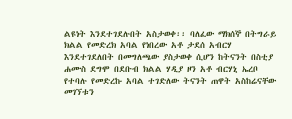ልዩነት እንደተገደሉበት አስታወቀ፡፡ ባለፈው ማክሰኞ በትግራይ ክልል የመድረክ አባል የነበረው አቶ ታደሰ አብርሃ እንደተገደለበት በመግለጫው ያስታወቀ ሲሆን ከትናንት በስቲያ ሐሙስ ደግሞ በደቡብ ክልል ሃዲያ ዞን አቶ ብርሃኒ ኤረቦ የተባሉ የመድረኩ አባል ተገድለው ትናንት ጠዋት አስከሬናቸው መገኘቱን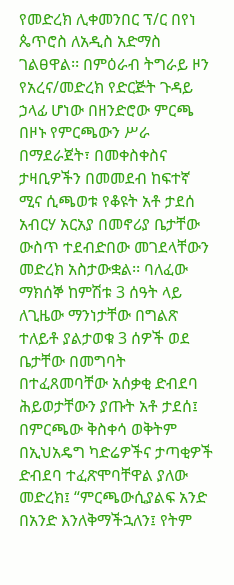የመድረክ ሊቀመንበር ፕ/ር በየነ ጴጥሮስ ለአዲስ አድማስ ገልፀዋል፡፡ በምዕራብ ትግራይ ዞን የአረና/መድረክ የድርጅት ጉዳይ ኃላፊ ሆነው በዘንድሮው ምርጫ በዞኑ የምርጫውን ሥራ በማደራጀት፣ በመቀስቀስና ታዛቢዎችን በመመደብ ከፍተኛ ሚና ሲጫወቱ የቆዩት አቶ ታደሰ አብርሃ አርአያ በመኖሪያ ቤታቸው ውስጥ ተደብድበው መገደላቸውን መድረክ አስታውቋል፡፡ ባለፈው ማክሰኞ ከምሽቱ 3 ሰዓት ላይ ለጊዜው ማንነታቸው በግልጽ ተለይቶ ያልታወቁ 3 ሰዎች ወደ ቤታቸው በመግባት በተፈጸመባቸው አሰቃቂ ድብደባ ሕይወታቸውን ያጡት አቶ ታደሰ፤ በምርጫው ቅስቀሳ ወቅትም በኢህአዴግ ካድሬዎችና ታጣቂዎች ድብደባ ተፈጽሞባቸዋል ያለው መድረክ፤ “ምርጫውሲያልፍ አንድ በአንድ እንለቅማችኋለን፤ የትም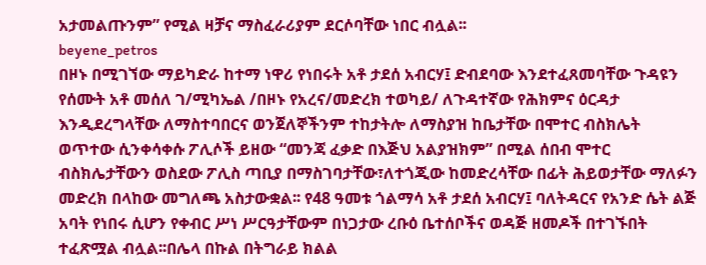አታመልጡንም” የሚል ዛቻና ማስፈራሪያም ደርሶባቸው ነበር ብሏል፡፡
beyene_petros
በዞኑ በሚገኘው ማይካድራ ከተማ ነዋሪ የነበሩት አቶ ታደሰ አብርሃ፤ ድብደባው እንደተፈጸመባቸው ጉዳዩን የሰሙት አቶ መሰለ ገ/ሚካኤል /በዞኑ የአረና/መድረክ ተወካይ/ ለጉዳተኛው የሕክምና ዕርዳታ እንዲደረግላቸው ለማስተባበርና ወንጀለኞችንም ተከታትሎ ለማስያዝ ከቤታቸው በሞተር ብስክሌት ወጥተው ሲንቀሳቀሱ ፖሊሶች ይዘው “መንጃ ፈቃድ በእጅህ አልያዝክም” በሚል ሰበብ ሞተር ብስክሌታቸውን ወስደው ፖሊስ ጣቢያ በማስገባታቸው፣ለተጎጂው ከመድረሳቸው በፊት ሕይወታቸው ማለፉን መድረክ በላከው መግለጫ አስታውቋል፡፡ የ48 ዓመቱ ጎልማሳ አቶ ታደሰ አብርሃ፤ ባለትዳርና የአንድ ሴት ልጅ አባት የነበሩ ሲሆን የቀብር ሥነ ሥርዓታቸውም በነጋታው ረቡዕ ቤተሰቦችና ወዳጅ ዘመዶች በተገኙበት ተፈጽሟል ብሏል፡፡በሌላ በኩል በትግራይ ክልል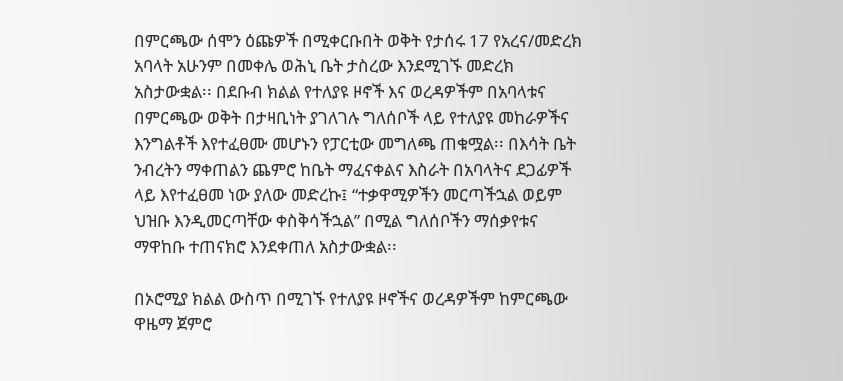በምርጫው ሰሞን ዕጩዎች በሚቀርቡበት ወቅት የታሰሩ 17 የአረና/መድረክ አባላት አሁንም በመቀሌ ወሕኒ ቤት ታስረው እንደሚገኙ መድረክ አስታውቋል፡፡ በደቡብ ክልል የተለያዩ ዞኖች እና ወረዳዎችም በአባላቱና በምርጫው ወቅት በታዛቢነት ያገለገሉ ግለሰቦች ላይ የተለያዩ መከራዎችና እንግልቶች እየተፈፀሙ መሆኑን የፓርቲው መግለጫ ጠቁሟል፡፡ በእሳት ቤት ንብረትን ማቀጠልን ጨምሮ ከቤት ማፈናቀልና እስራት በአባላትና ደጋፊዎች ላይ እየተፈፀመ ነው ያለው መድረኩ፤ “ተቃዋሚዎችን መርጣችኋል ወይም ህዝቡ እንዲመርጣቸው ቀስቅሳችኋል” በሚል ግለሰቦችን ማሰቃየቱና ማዋከቡ ተጠናክሮ እንደቀጠለ አስታውቋል፡፡

በኦሮሚያ ክልል ውስጥ በሚገኙ የተለያዩ ዞኖችና ወረዳዎችም ከምርጫው ዋዜማ ጀምሮ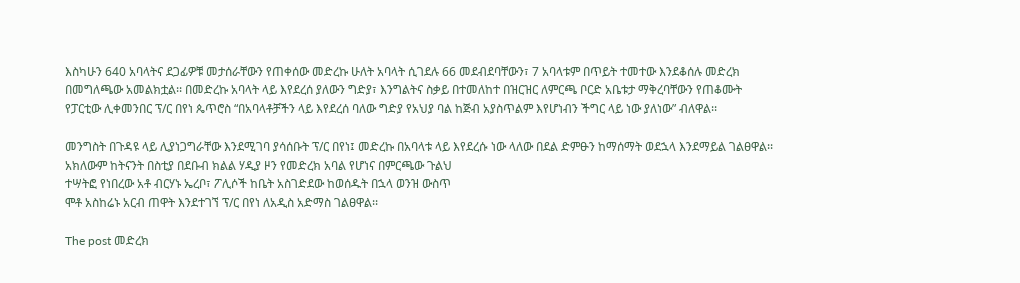እስካሁን 640 አባላትና ደጋፊዎቹ መታሰራቸውን የጠቀሰው መድረኩ ሁለት አባላት ሲገደሉ 66 መደብደባቸውን፣ 7 አባላቱም በጥይት ተመተው እንደቆሰሉ መድረክ በመግለጫው አመልክቷል፡፡ በመድረኩ አባላት ላይ እየደረሰ ያለውን ግድያ፣ እንግልትና ስቃይ በተመለከተ በዝርዝር ለምርጫ ቦርድ አቤቱታ ማቅረባቸውን የጠቆሙት የፓርቲው ሊቀመንበር ፕ/ር በየነ ጴጥሮስ “በአባላቶቻችን ላይ እየደረሰ ባለው ግድያ የአህያ ባል ከጅብ አያስጥልም እየሆነብን ችግር ላይ ነው ያለነው” ብለዋል፡፡

መንግስት በጉዳዩ ላይ ሊያነጋግራቸው እንደሚገባ ያሳሰቡት ፕ/ር በየነ፤ መድረኩ በአባላቱ ላይ እየደረሱ ነው ላለው በደል ድምፁን ከማሰማት ወደኋላ እንደማይል ገልፀዋል፡፡ አክለውም ከትናንት በስቲያ በደቡብ ክልል ሃዲያ ዞን የመድረክ አባል የሆነና በምርጫው ጉልህ
ተሣትፎ የነበረው አቶ ብርሃኑ ኤረቦ፣ ፖሊሶች ከቤት አስገድደው ከወሰዱት በኋላ ወንዝ ውስጥ
ሞቶ አስከሬኑ አርብ ጠዋት እንደተገኘ ፕ/ር በየነ ለአዲስ አድማስ ገልፀዋል፡፡

The post መድረክ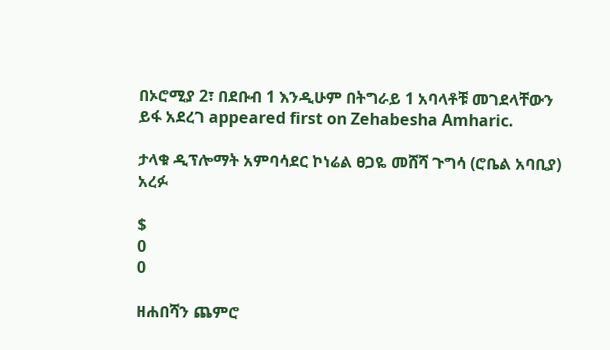በኦሮሚያ 2፣ በደቡብ 1 እንዲሁም በትግራይ 1 አባላቶቹ መገደላቸውን ይፋ አደረገ appeared first on Zehabesha Amharic.

ታላቁ ዲፕሎማት አምባሳደር ኮነሬል ፀጋዬ መሸሻ ጉግሳ (ሮቤል አባቢያ) አረፉ

$
0
0

ዘሐበሻን ጨምሮ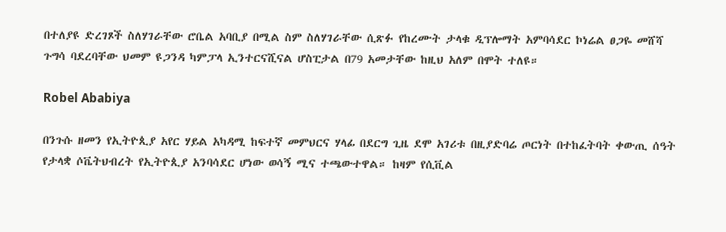በተለያዩ ድረገጾች ስለሃገራቸው ሮቤል አባቢያ በሚል ስም ስለሃገራቸው ሲጽፉ የከረሙት ታላቁ ዲፕሎማት አምባሳደር ኮነሬል ፀጋዬ መሸሻ ጉግሳ ባደረባቸው ህመም ዩጋንዳ ካምፓላ ኢንተርናሺናል ሆስፒታል በ79 አመታቸው ከዚህ አለም በሞት ተለዩ።

Robel Ababiya

በንጉሱ ዘመን የኢትዮጲያ አየር ሃይል አካዳሚ ከፍተኛ መምህርና ሃላፊ በደርግ ጊዜ ደሞ አገሪቱ በዚያድባሬ ጦርነት በተከፈትባት ቀውጢ ሰዓት የታላቋ ሶቬትህብረት የኢትዮጲያ አንባሳደር ሆነው ወሳኝ ሚና ተጫውተዋል። ከዛም የሲቪል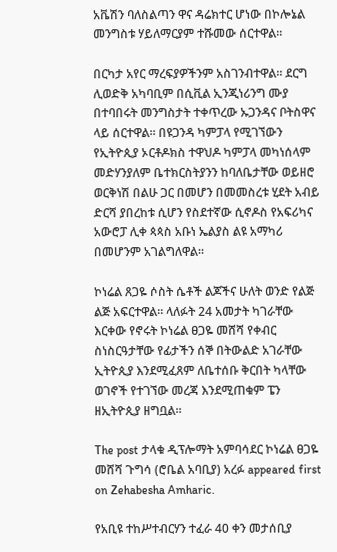አቬሽን ባለስልጣን ዋና ዳሬክተር ሆነው በኮሎኔል መንግስቱ ሃይለማርያም ተሹመው ሰርተዋል።

በርካታ አየር ማረፍያዎችንም አስገንብተዋል። ደርግ ሊወድቅ አካባቢም በሲቪል ኢንጂነሪንግ ሙያ በተባበሩት መንግስታት ተቀጥረው ኡጋንዳና ቦትስዋና ላይ ሰርተዋል። በዩጋንዳ ካምፓላ የሚገኘውን የኢትዮጲያ ኦርቶዶክስ ተዋህዶ ካምፓላ መካነሰላም መድሃንያለም ቤተክርስትያንን ከባለቤታቸው ወይዘሮ ወርቅነሽ በልሁ ጋር በመሆን በመመስረቱ ሂደት አብይ ድርሻ ያበረከቱ ሲሆን የስደተኛው ሲኖዶስ የአፍሪካና አውሮፓ ሊቀ ጳጳስ አቡነ ኤልያስ ልዩ አማካሪ በመሆንም አገልግለዋል።

ኮነሬል ጸጋዬ ሶስት ሴቶች ልጆችና ሁለት ወንድ የልጅ ልጅ አፍርተዋል። ላለፉት 24 አመታት ካገራቸው እርቀው የኖሩት ኮነሬል ፀጋዬ መሸሻ የቀብር ስነስርዓታቸው የፊታችን ሰኞ በትውልድ አገራቸው ኢትዮጲያ እንደሚፈጸም ለቤተሰቡ ቅርበት ካላቸው ወገኖች የተገኘው መረጃ እንደሚጠቁም ፔን ዘኢትዮጲያ ዘግቧል።

The post ታላቁ ዲፕሎማት አምባሳደር ኮነሬል ፀጋዬ መሸሻ ጉግሳ (ሮቤል አባቢያ) አረፉ appeared first on Zehabesha Amharic.

የአቢዩ ተከሥተብርሃን ተፈራ 40 ቀን መታሰቢያ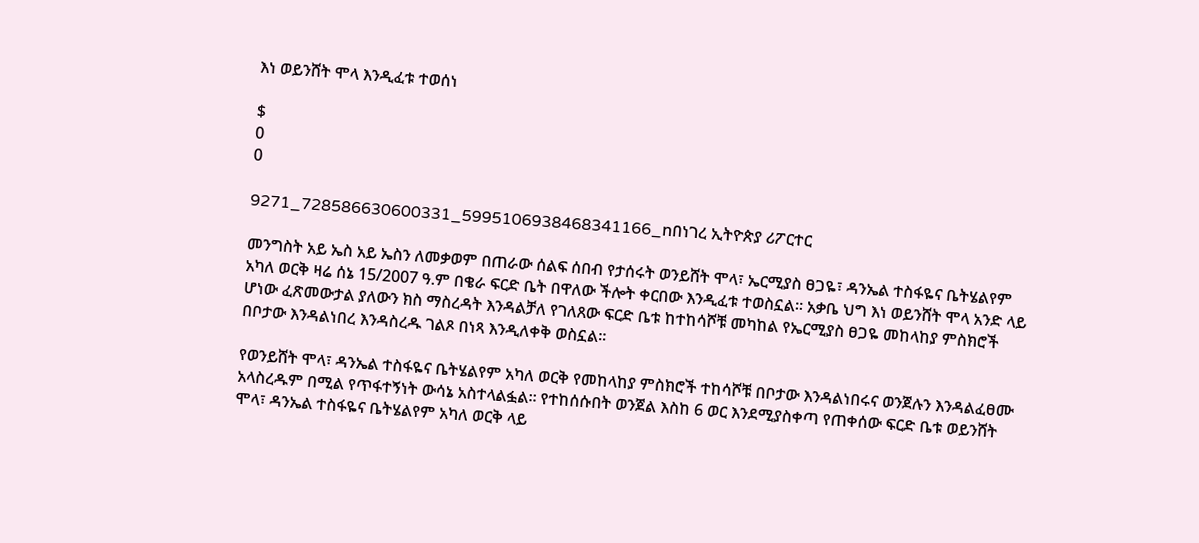እነ ወይንሸት ሞላ እንዲፈቱ ተወሰነ

$
0
0

9271_728586630600331_5995106938468341166_nበነገረ ኢትዮጵያ ሪፖርተር

መንግስት አይ ኤስ አይ ኤስን ለመቃወም በጠራው ሰልፍ ሰበብ የታሰሩት ወንይሸት ሞላ፣ ኤርሚያስ ፀጋዬ፣ ዳንኤል ተስፋዬና ቤትሄልየም አካለ ወርቅ ዛሬ ሰኔ 15/2007 ዓ.ም በቄራ ፍርድ ቤት በዋለው ችሎት ቀርበው እንዲፈቱ ተወስኗል፡፡ አቃቤ ህግ እነ ወይንሸት ሞላ አንድ ላይ ሆነው ፈጽመውታል ያለውን ክስ ማስረዳት እንዳልቻለ የገለጸው ፍርድ ቤቱ ከተከሳሾቹ መካከል የኤርሚያስ ፀጋዬ መከላከያ ምስክሮች በቦታው እንዳልነበረ እንዳስረዱ ገልጾ በነጻ እንዲለቀቅ ወስኗል፡፡

የወንይሸት ሞላ፣ ዳንኤል ተስፋዬና ቤትሄልየም አካለ ወርቅ የመከላከያ ምስክሮች ተከሳሾቹ በቦታው እንዳልነበሩና ወንጀሉን እንዳልፈፀሙ አላስረዱም በሚል የጥፋተኝነት ውሳኔ አስተላልፏል፡፡ የተከሰሱበት ወንጀል እስከ 6 ወር እንደሚያስቀጣ የጠቀሰው ፍርድ ቤቱ ወይንሸት ሞላ፣ ዳንኤል ተስፋዬና ቤትሄልየም አካለ ወርቅ ላይ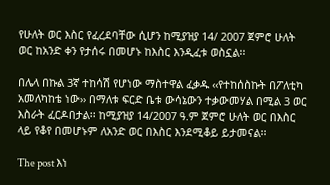የሁለት ወር እስር የፈረደባቸው ሲሆን ከሚያዝያ 14/ 2007 ጀምሮ ሁለት ወር ከአንድ ቀን የታሰሩ በመሆኑ ከእስር እንዲፈቱ ወስኗል፡፡

በሌላ በኩል 3ኛ ተከሳሽ የሆነው ማስተዋል ፈቃዱ ‹‹የተከሰስኩት በፖለቲካ አመለካከቴ ነው›› በማለቱ ፍርድ ቤቱ ውሳኔውን ተቃውመሃል በሚል 3 ወር እስራት ፈርዶበታል፡፡ ከሚያዝያ 14/2007 ዓ.ም ጀምሮ ሁለት ወር በእስር ላይ የቆየ በመሆኑም ለአንድ ወር በእስር እንደሚቆይ ይታመናል፡፡

The post እነ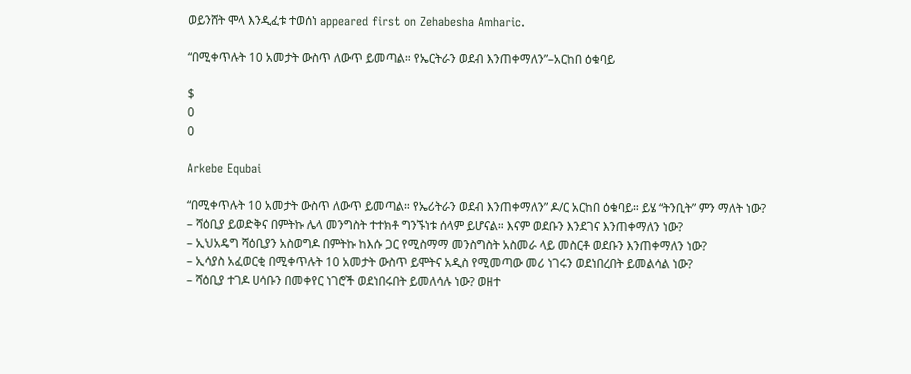ወይንሸት ሞላ እንዲፈቱ ተወሰነ appeared first on Zehabesha Amharic.

“በሚቀጥሉት 10 አመታት ውስጥ ለውጥ ይመጣል። የኤርትራን ወደብ እንጠቀማለን”–አርከበ ዕቁባይ

$
0
0

Arkebe Equbai

“በሚቀጥሉት 10 አመታት ውስጥ ለውጥ ይመጣል። የኤሪትራን ወደብ እንጠቀማለን” ዶ/ር አርከበ ዕቁባይ። ይሄ “ትንቢት” ምን ማለት ነው?
– ሻዕቢያ ይወድቅና በምትኩ ሌላ መንግስት ተተክቶ ግንኙነቱ ሰላም ይሆናል። እናም ወደቡን እንደገና እንጠቀማለን ነው?
– ኢህአዴግ ሻዕቢያን አስወግዶ በምትኩ ከእሱ ጋር የሚስማማ መንስግስት አስመራ ላይ መስርቶ ወደቡን እንጠቀማለን ነው?
– ኢሳያስ አፈወርቂ በሚቀጥሉት 10 አመታት ውስጥ ይሞትና አዲስ የሚመጣው መሪ ነገሩን ወደነበረበት ይመልሳል ነው?
– ሻዕቢያ ተገዶ ሀሳቡን በመቀየር ነገሮች ወደነበሩበት ይመለሳሉ ነው? ወዘተ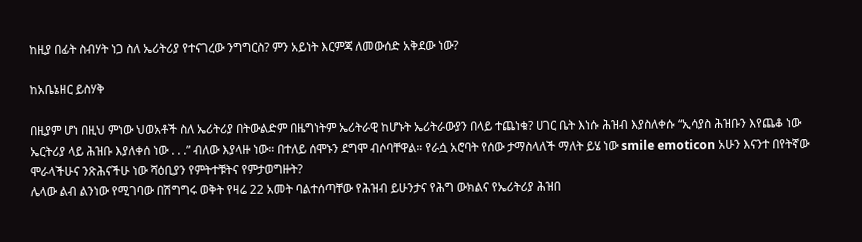ከዚያ በፊት ስብሃት ነጋ ስለ ኤሪትሪያ የተናገረው ንግግርስ? ምን አይነት እርምጃ ለመውሰድ አቅደው ነው?

ከአቤኔዘር ይስሃቅ

በዚያም ሆነ በዚህ ምነው ህወአቶች ስለ ኤሪትሪያ በትውልድም በዜግነትም ኤሪትራዊ ከሆኑት ኤሪትራውያን በላይ ተጨነቁ? ሀገር ቤት እነሱ ሕዝብ እያስለቀሱ “ኢሳያስ ሕዝቡን እየጨቆ ነው ኤርትሪያ ላይ ሕዝቡ እያለቀሰ ነው . . .” ብለው እያላዙ ነው። በተለይ ሰሞኑን ደግሞ ብሶባቸዋል። የራሷ አሮባት የሰው ታማስላለች ማለት ይሄ ነው smile emoticon አሁን እናንተ በየትኛው ሞራላችሁና ንጽሕናችሁ ነው ሻዕቢያን የምትተቹትና የምታወግዙት?
ሌላው ልብ ልንነው የሚገባው በሽግግሩ ወቅት የዛሬ 22 አመት ባልተሰጣቸው የሕዝብ ይሁንታና የሕግ ውክልና የኤሪትሪያ ሕዝበ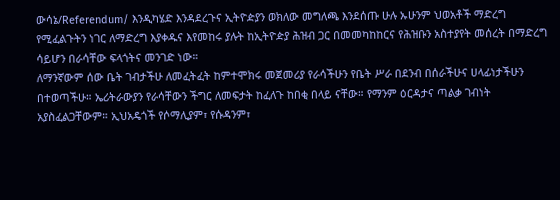ውሳኔ/Referendum/ እንዲካሄድ እንዳደረጉና ኢትዮዽያን ወክለው መግለጫ እንደሰጡ ሁሉ ኡሁንም ህወአቶች ማድረግ የሚፈልጉትን ነገር ለማድረግ እያቀዱና እየመከሩ ያሉት ከኢትዮዽያ ሕዝብ ጋር በመመካከከርና የሕዝቡን አስተያየት መሰረት በማድረግ ሳይሆን በራሳቸው ፍላጎትና መንገድ ነው።
ለማንኛውም ሰው ቤት ገብታችሁ ለመፈትፈት ከምተሞክሩ መጀመሪያ የራሳችሁን የቤት ሥራ በደንብ በሰራችሁና ሀላፊነታችሁን በተወጣችሁ። ኤሪትራውያን የራሳቸውን ችግር ለመፍታት ከፈለጉ ከበቂ በላይ ናቸው። የማንም ዕርዳታና ጣልቃ ገብነት አያስፈልጋቸውም። ኢህአዴጎች የሶማሊያም፣ የሱዳንም፣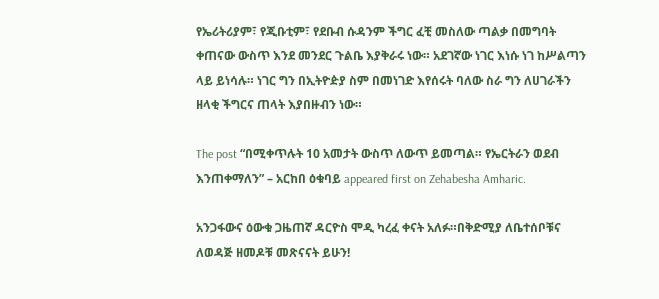የኤሪትሪያም፣ የጂቡቲም፣ የደቡብ ሱዳንም ችግር ፈቺ መስለው ጣልቃ በመግባት ቀጠናው ውስጥ እንደ መንደር ጉልቤ እያቅራሩ ነው። አደገኛው ነገር እነሱ ነገ ከሥልጣን ላይ ይነሳሉ። ነገር ግን በኢትዮዽያ ስም በመነገድ እየሰሩት ባለው ስራ ግን ለሀገራችን ዘላቂ ችግርና ጠላት እያበዙብን ነው።

The post “በሚቀጥሉት 10 አመታት ውስጥ ለውጥ ይመጣል። የኤርትራን ወደብ እንጠቀማለን” – አርከበ ዕቁባይ appeared first on Zehabesha Amharic.

አንጋፋውና ዕውቁ ጋዜጠኛ ዳርዮስ ሞዲ ካረፈ ቀናት አለፉ።በቅድሚያ ለቤተሰቦቹና ለወዳጅ ዘመዶቹ መጽናናት ይሁን!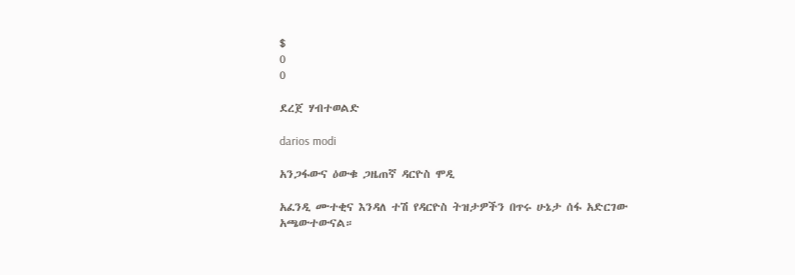$
0
0

ደረጀ ሃብተወልድ

darios modi

አንጋፋውና ዕውቁ ጋዜጠኛ ዳርዮስ ሞዲ

አፈንዲ ሙተቂና እንዳለ ተሽ የዳርዮስ ትዝታዎችን በጥሩ ሁኔታ ሰፋ አድርገው አጫውተውናል።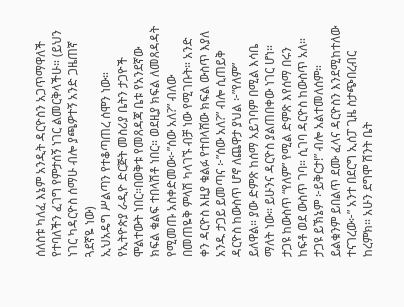ሰለስቱ ካለፈ እኔም አንዲት ዳርዮስን አጋጥማዋለች የተባለችን ፈገግ የምታሰኝ ነገር ልመርቅላችሁ። (ይህን ነገር ካዳርዮስ ሰማሁ ብሎ ያጫዎተኝ አንድ ጋዜጠኛ ጓደኛዬ ነው)
ኢህአዴግ ሥልጣን የተቆጣጠረ ሰሞን ነው። የኢትዮጵያ ራዲዮ ድርጅት መስሪያ ቤትን ታጋዮች ሞልተውት ነበር።በወቅቱ የመጸዳጃ ቤቱ የአንደኛው ክፍል ቁልፍ ተበላሽቶ ነበር። ወደዚያ ክፍል ለመጸዳዳት የሚመጡ አስቀድመው፦”ሰው አለ?” ብለው በመጠዬቅ ምላሽ ካላገኙ ብቻ ነው የሚገቡት። አንድ ቀን ዳርዮስ እዚያ ቁልፉ የተበላሸው ክፍል ውስጥ እያለ አንዱ ታጋይ ይመጣና ፦”ሰው አለ?” ብሎ ሲጠይቅ ዳርዮስ ከውስጥ ሆኖ ለጨዋታ ያህል ፦”የለም” ይለዋል። ያው ድምጽ ከሰማ አይገባም በሚል እሳቤ ማለት ነው። ይሁንና ዳርዮስ ያልጠበቀው ነገር ሆነ። ታጋዩ ከውስጥ “የለም” የሚል ድምጽ እየሰማ በሩን ከፍቶ ወደ ውስጥ ገባ። ሲገባ ዳርዮስ ከውስጥ አለ። ታጋዩ ይኽኔም ፦ይቅርታ!” ብሎ አልተመለሰም። ይልቁንም ይበልጥ ደሙ ፈላና ዳርዮስን እንደሚከተለው ተናገረው፦” አንተ በደርግ ኢሰፓ ጊዜ ስታጭበረብር ከረምክ። አሁን ደግሞ ሽንት ቤት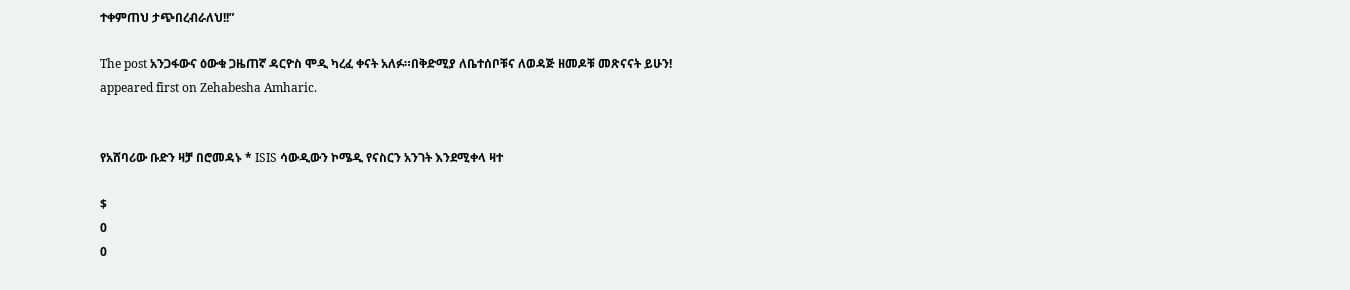ተቀምጠህ ታጭበረብራለህ!!”

The post አንጋፋውና ዕውቁ ጋዜጠኛ ዳርዮስ ሞዲ ካረፈ ቀናት አለፉ።በቅድሚያ ለቤተሰቦቹና ለወዳጅ ዘመዶቹ መጽናናት ይሁን! appeared first on Zehabesha Amharic.


የአሸባሪው ቡድን ዛቻ በሮመዳኑ * ISIS ሳውዲውን ኮሜዲ የናስርን አንገት እንደሚቀላ ዛተ

$
0
0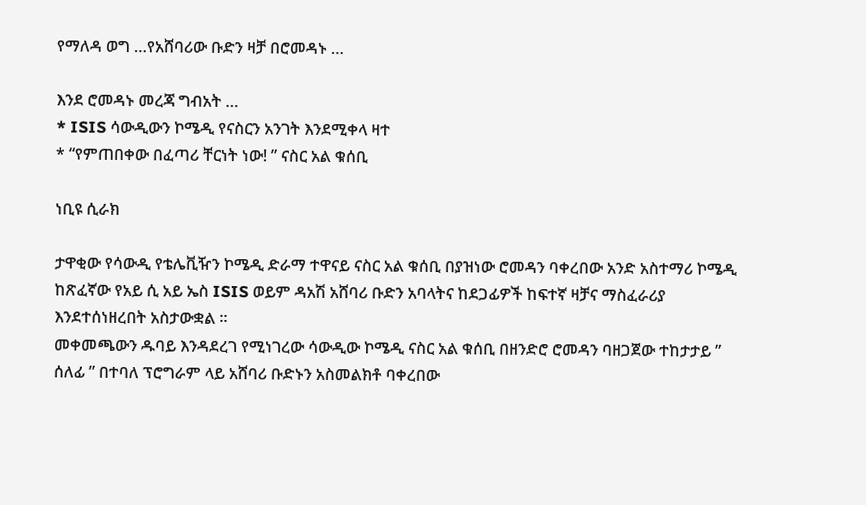የማለዳ ወግ …የአሸባሪው ቡድን ዛቻ በሮመዳኑ …

እንደ ሮመዳኑ መረጃ ግብአት …
* ISIS ሳውዲውን ኮሜዲ የናስርን አንገት እንደሚቀላ ዛተ
* “የምጠበቀው በፈጣሪ ቸርነት ነው! ” ናስር አል ቁሰቢ

ነቢዩ ሲራክ

ታዋቂው የሳውዲ የቴሌቪዥን ኮሜዲ ድራማ ተዋናይ ናስር አል ቁሰቢ በያዝነው ሮመዳን ባቀረበው አንድ አስተማሪ ኮሜዲ ከጽፈኛው የአይ ሲ አይ ኤስ ISIS ወይም ዳአሽ አሸባሪ ቡድን አባላትና ከደጋፊዎች ከፍተኛ ዛቻና ማስፈራሪያ እንደተሰነዘረበት አስታውቋል ።
መቀመጫውን ዱባይ እንዳደረገ የሚነገረው ሳውዲው ኮሜዲ ናስር አል ቁሰቢ በዘንድሮ ሮመዳን ባዘጋጀው ተከታታይ ” ሰለፊ ” በተባለ ፕሮግራም ላይ አሸባሪ ቡድኑን አስመልክቶ ባቀረበው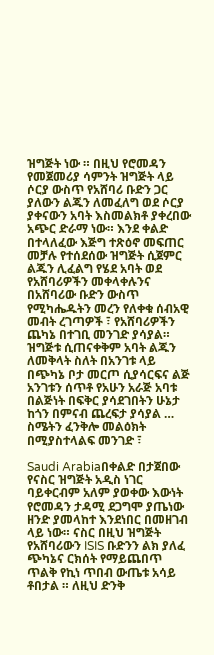ዝግጅት ነው ። በዚህ የሮመዳን የመጀመሪያ ሳምንት ዝግጅት ላይ ሶርያ ውስጥ የአሸባሪ ቡድን ጋር ያለውን ልጁን ለመፈለግ ወደ ሶርያ ያቀናውን አባት እስመልክቶ ያቀረበው አጭር ድራማ ነው። እንደ ቀልድ በተላለፈው እጅግ ተጽዕኖ መፍጠር መቻሉ የተሰደሰው ዝግጅት ሲጀምር ልጁን ሊፈልግ የሄደ አባት ወደ የአሸባሪዎችን መቀላቀሉንና በአሸባሪው ቡድን ውስጥ የሚካሔዱትን መረን የለቀቁ ሰብአዊ መብት ረገጣዎች ፣ የአሸባሪዎችን ጨካኔ በተገቢ መንገድ ያሳያል። ዝግጅቱ ሲጠናቀቅም አባት ልጁን ለመቅላት ስለት በአንገቱ ላይ በጭካኔ ቦታ መርጦ ሲያሳርፍና ልጅ አንገቱን ሰጥቶ የአሁን አራጅ አባቱ በልጅነት በፍቅር ያሳደገበትን ሁኔታ ከጎን በምናብ ጨረፍታ ያሳያል …
ስሜትን ፈንቅሎ መልዕክት በሚያስተላልፍ መንገድ ፣

Saudi Arabiaበቀልድ በታጀበው የናስር ዝግጅት አዲስ ነገር ባይቀርብም አለም ያወቀው እውነት የሮመዳን ታዳሚ ደጋግሞ ያጤነው ዘንድ ያመላከተ እንደነበር በመዘገብ ላይ ነው። ናስር በዚህ ዝግጅት የአሸባሪውን ISIS ቡድንን ልክ ያለፈ ጭካኔና ርክሰት የማይጨበጥ ጥልቅ የኪነ ጥበብ ውጤቱ አሳይ ቶበታል ። ለዚህ ድንቅ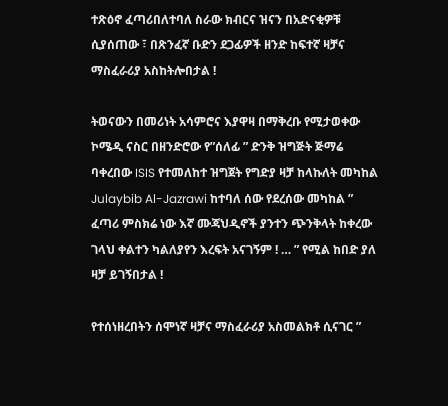ተጽዕኖ ፈጣሪበለተባለ ስራው ክብርና ዝናን በአድናቂዎቹ ሲያሰጠው ፣ በጽንፈኛ ቡድን ደጋፊዎች ዘንድ ከፍተኛ ዛቻና ማስፈራሪያ አስከትሎበታል !

ትወናውን በመሪነት አሳምሮና እያዋዛ በማቅረቡ የሚታወቀው ኮሜዲ ናስር በዘንድሮው የ”ሰለፊ ” ድንቅ ዝግጅት ጅማሬ ባቀረበው ISIS የተመለከተ ዝግጀት የግድያ ዛቻ ከላኩለት መካከል Julaybib Al-Jazrawi ከተባለ ሰው የደረሰው መካከል ” ፈጣሪ ምስክሬ ነው እኛ ሙጃህዲኖች ያንተን ጭንቅላት ከቀረው ገላህ ቀልተን ካልለያየን እረፍት አናገኝም ! … ” የሚል ከበድ ያለ ዛቻ ይገኝበታል !

የተሰነዘረበትን ሰሞነኛ ዛቻና ማስፈራሪያ አስመልክቶ ሲናገር ”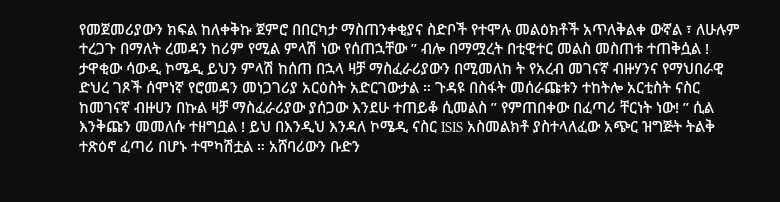የመጀመሪያውን ክፍል ከለቀቅኩ ጀምሮ በበርካታ ማስጠንቀቂያና ስድቦች የተሞሉ መልዕክቶች አጥለቅልቀ ውኛል ፣ ለሁሉም ተረጋጉ በማለት ረመዳን ከሪም የሚል ምላሽ ነው የሰጠኋቸው ” ብሎ በማሟረት በቲዊተር መልስ መስጠቱ ተጠቅሷል ! ታዋቂው ሳውዲ ኮሜዲ ይህን ምላሽ ከሰጠ በኋላ ዛቻ ማስፈራሪያውን በሚመለከ ት የአረብ መገናኛ ብዙሃንና የማህበራዊ ድህረ ገጾች ሰሞነኛ የሮመዳን መነጋገሪያ አርዕስት አድርገውታል ። ጉዳዩ በስፋት መሰራጩቱን ተከትሎ አርቲስት ናስር ከመገናኛ ብዙሀን በኩል ዛቻ ማስፈራሪያው ያሰጋው እንደሁ ተጠይቆ ሲመልስ ” የምጠበቀው በፈጣሪ ቸርነት ነው! ” ሲል እንቅጩን መመለሱ ተዘግቧል ! ይህ በእንዲህ እንዳለ ኮሜዲ ናስር ISIS አስመልክቶ ያስተላለፈው አጭር ዝግጅት ትልቅ ተጽዕኖ ፈጣሪ በሆኑ ተሞካሽቷል ። አሸባሪውን ቡድን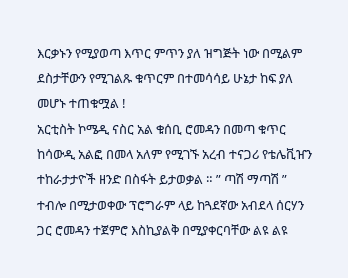እርቃኑን የሚያወጣ እጥር ምጥን ያለ ዝግጅት ነው በሚልም ደስታቸውን የሚገልጹ ቁጥርም በተመሳሳይ ሁኔታ ከፍ ያለ መሆኑ ተጠቁሟል !
አርቲስት ኮሜዲ ናስር አል ቁሰቢ ሮመዳን በመጣ ቁጥር ከሳውዲ አልፎ በመላ አለም የሚገኙ አረብ ተናጋሪ የቴሌቪዠን ተከራታታዮች ዘንድ በስፋት ይታወቃል ። ” ጣሽ ማጣሽ ” ተብሎ በሚታወቀው ፕሮግራም ላይ ከጓደኛው አብደላ ሰርሃን ጋር ሮመዳን ተጀምሮ እስኪያልቅ በሚያቀርባቸው ልዩ ልዩ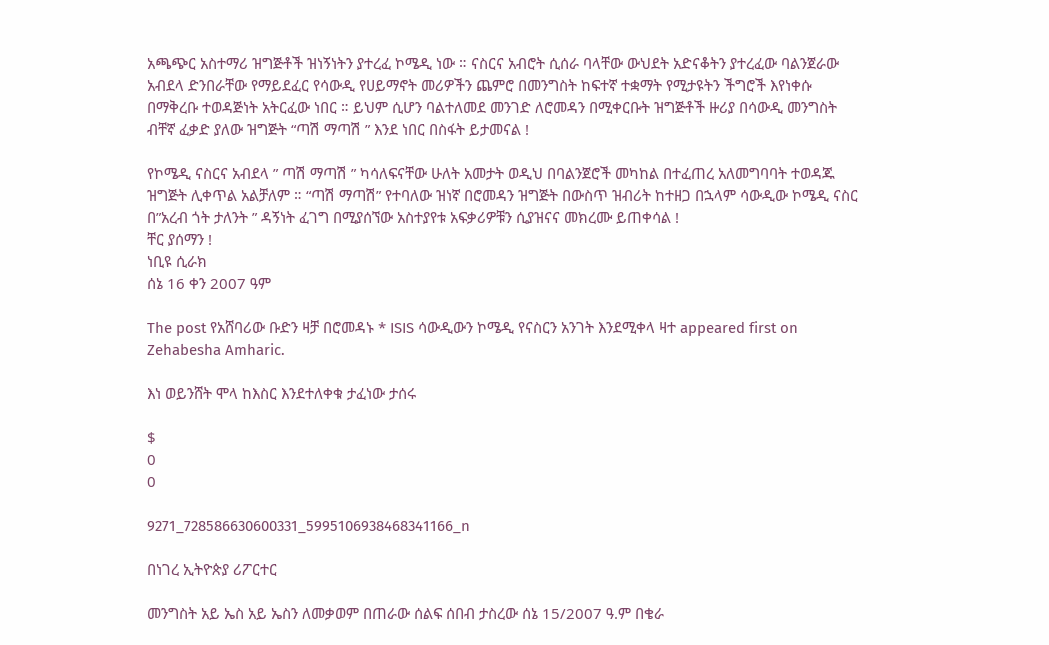አጫጭር አስተማሪ ዝግጅቶች ዝነኝነትን ያተረፈ ኮሜዲ ነው ። ናስርና አብሮት ሲሰራ ባላቸው ውህደት አድናቆትን ያተረፈው ባልንጀራው አብደላ ድንበራቸው የማይደፈር የሳውዲ የሀይማኖት መሪዎችን ጨምሮ በመንግስት ከፍተኛ ተቋማት የሚታዩትን ችግሮች እየነቀሱ በማቅረቡ ተወዳጅነት አትርፈው ነበር ። ይህም ሲሆን ባልተለመደ መንገድ ለሮመዳን በሚቀርቡት ዝግጅቶች ዙሪያ በሳውዲ መንግስት ብቸኛ ፈቃድ ያለው ዝግጅት “ጣሽ ማጣሽ ” እንደ ነበር በስፋት ይታመናል !

የኮሜዲ ናስርና አብደላ ” ጣሽ ማጣሽ ” ካሳለፍናቸው ሁለት አመታት ወዲህ በባልንጀሮች መካከል በተፈጠረ አለመግባባት ተወዳጁ ዝግጅት ሊቀጥል አልቻለም ። “ጣሽ ማጣሽ” የተባለው ዝነኛ በሮመዳን ዝግጅት በውስጥ ዝብሪት ከተዘጋ በኋላም ሳውዲው ኮሜዲ ናስር በ”አረብ ጎት ታለንት ” ዳኝነት ፈገግ በሚያሰኘው አስተያየቱ አፍቃሪዎቹን ሲያዝናና መክረሙ ይጠቀሳል !
ቸር ያሰማን !
ነቢዩ ሲራክ
ሰኔ 16 ቀን 2007 ዓም

The post የአሸባሪው ቡድን ዛቻ በሮመዳኑ * ISIS ሳውዲውን ኮሜዲ የናስርን አንገት እንደሚቀላ ዛተ appeared first on Zehabesha Amharic.

እነ ወይንሸት ሞላ ከእስር እንደተለቀቁ ታፈነው ታሰሩ

$
0
0

9271_728586630600331_5995106938468341166_n

በነገረ ኢትዮጵያ ሪፖርተር

መንግስት አይ ኤስ አይ ኤስን ለመቃወም በጠራው ሰልፍ ሰበብ ታስረው ሰኔ 15/2007 ዓ.ም በቄራ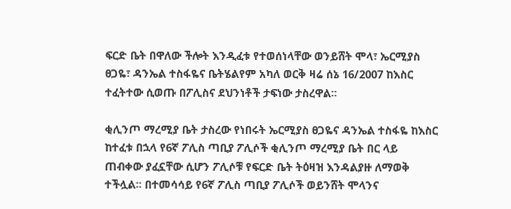ፍርድ ቤት በዋለው ችሎት እንዲፈቱ የተወሰነላቸው ወንይሸት ሞላ፣ ኤርሚያስ ፀጋዬ፣ ዳንኤል ተስፋዬና ቤትሄልየም አካለ ወርቅ ዛሬ ሰኔ 16/2007 ከእስር ተፈትተው ሲወጡ በፖሊስና ደህንነቶች ታፍነው ታስረዋል፡፡

ቂሊንጦ ማረሚያ ቤት ታስረው የነበሩት ኤርሚያስ ፀጋዬና ዳንኤል ተስፋዬ ከእስር ከተፈቱ በኋላ የ6ኛ ፖሊስ ጣቢያ ፖሊሶች ቂሊንጦ ማረሚያ ቤት በር ላይ ጠብቀው ያፈኗቸው ሲሆን ፖሊሶቹ የፍርድ ቤት ትዕዛዝ እንዳልያዙ ለማወቅ ተችሏል፡፡ በተመሳሳይ የ6ኛ ፖሊስ ጣቢያ ፖሊሶች ወይንሸት ሞላንና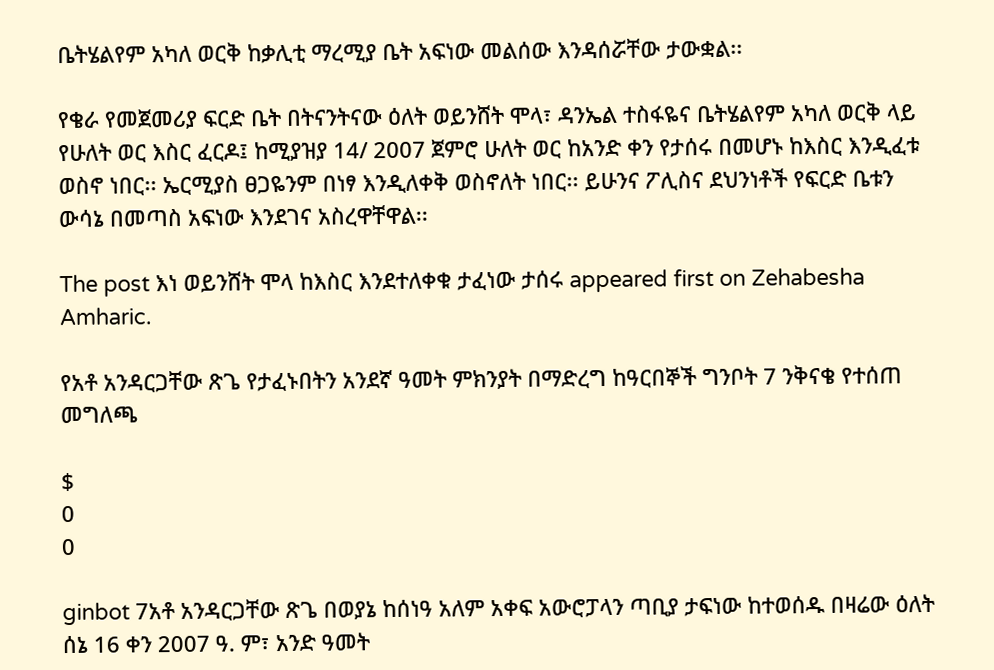ቤትሄልየም አካለ ወርቅ ከቃሊቲ ማረሚያ ቤት አፍነው መልሰው እንዳሰሯቸው ታውቋል፡፡

የቄራ የመጀመሪያ ፍርድ ቤት በትናንትናው ዕለት ወይንሸት ሞላ፣ ዳንኤል ተስፋዬና ቤትሄልየም አካለ ወርቅ ላይ የሁለት ወር እስር ፈርዶ፤ ከሚያዝያ 14/ 2007 ጀምሮ ሁለት ወር ከአንድ ቀን የታሰሩ በመሆኑ ከእስር እንዲፈቱ ወስኖ ነበር፡፡ ኤርሚያስ ፀጋዬንም በነፃ እንዲለቀቅ ወስኖለት ነበር፡፡ ይሁንና ፖሊስና ደህንነቶች የፍርድ ቤቱን ውሳኔ በመጣስ አፍነው እንደገና አስረዋቸዋል፡፡

The post እነ ወይንሸት ሞላ ከእስር እንደተለቀቁ ታፈነው ታሰሩ appeared first on Zehabesha Amharic.

የአቶ አንዳርጋቸው ጽጌ የታፈኑበትን አንደኛ ዓመት ምክንያት በማድረግ ከዓርበኞች ግንቦት 7 ንቅናቄ የተሰጠ መግለጫ

$
0
0

ginbot 7አቶ አንዳርጋቸው ጽጌ በወያኔ ከሰነዓ አለም አቀፍ አውሮፓላን ጣቢያ ታፍነው ከተወሰዱ በዛሬው ዕለት ሰኔ 16 ቀን 2007 ዓ. ም፣ አንድ ዓመት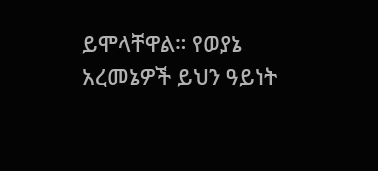ይሞላቸዋል። የወያኔ አረመኔዎች ይህን ዓይነት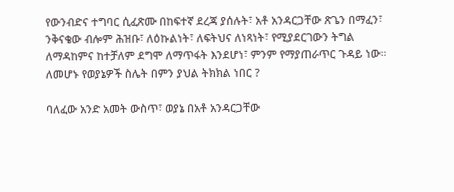የውንብድና ተግባር ሲፈጽሙ በከፍተኛ ደረጃ ያሰሉት፣ አቶ አንዳርጋቸው ጽጌን በማፈን፣ ንቅናቄው ብሎም ሕዝቡ፣ ለዕኩልነት፣ ለፍትህና ለነጻነት፣ የሚያደርገውን ትግል ለማዳከምና ከተቻለም ደግሞ ለማጥፋት እንደሆነ፣ ምንም የማያጠራጥር ጉዳይ ነው።
ለመሆኑ የወያኔዎች ስሌት በምን ያህል ትክክል ነበር ?

ባለፈው አንድ አመት ውስጥ፣ ወያኔ በአቶ አንዳርጋቸው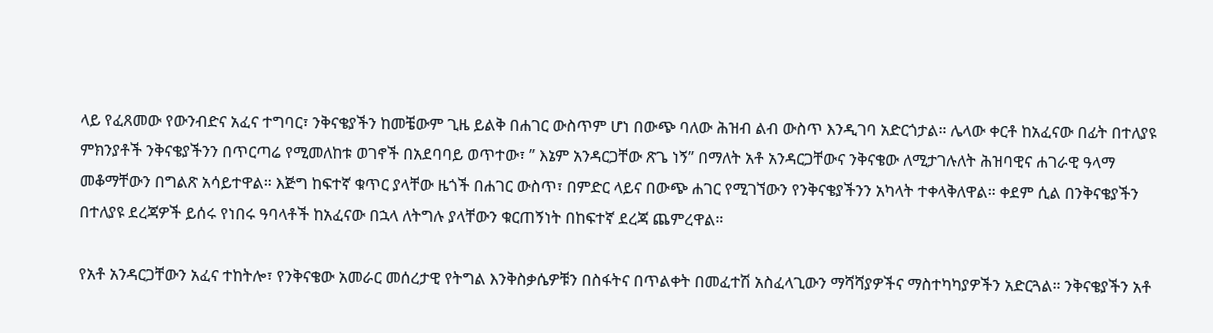ላይ የፈጸመው የውንብድና አፈና ተግባር፣ ንቅናቄያችን ከመቼውም ጊዜ ይልቅ በሐገር ውስጥም ሆነ በውጭ ባለው ሕዝብ ልብ ውስጥ እንዲገባ አድርጎታል። ሌላው ቀርቶ ከአፈናው በፊት በተለያዩ ምክንያቶች ንቅናቄያችንን በጥርጣሬ የሚመለከቱ ወገኖች በአደባባይ ወጥተው፣ ” እኔም አንዳርጋቸው ጽጌ ነኝ” በማለት አቶ አንዳርጋቸውና ንቅናቄው ለሚታገሉለት ሕዝባዊና ሐገራዊ ዓላማ መቆማቸውን በግልጽ አሳይተዋል። እጅግ ከፍተኛ ቁጥር ያላቸው ዜጎች በሐገር ውስጥ፣ በምድር ላይና በውጭ ሐገር የሚገኘውን የንቅናቄያችንን አካላት ተቀላቅለዋል። ቀደም ሲል በንቅናቄያችን በተለያዩ ደረጃዎች ይሰሩ የነበሩ ዓባላቶች ከአፈናው በኋላ ለትግሉ ያላቸውን ቁርጠኝነት በከፍተኛ ደረጃ ጨምረዋል።

የአቶ አንዳርጋቸውን አፈና ተከትሎ፣ የንቅናቄው አመራር መሰረታዊ የትግል እንቅስቃሴዎቹን በስፋትና በጥልቀት በመፈተሽ አስፈላጊውን ማሻሻያዎችና ማስተካካያዎችን አድርጓል። ንቅናቄያችን አቶ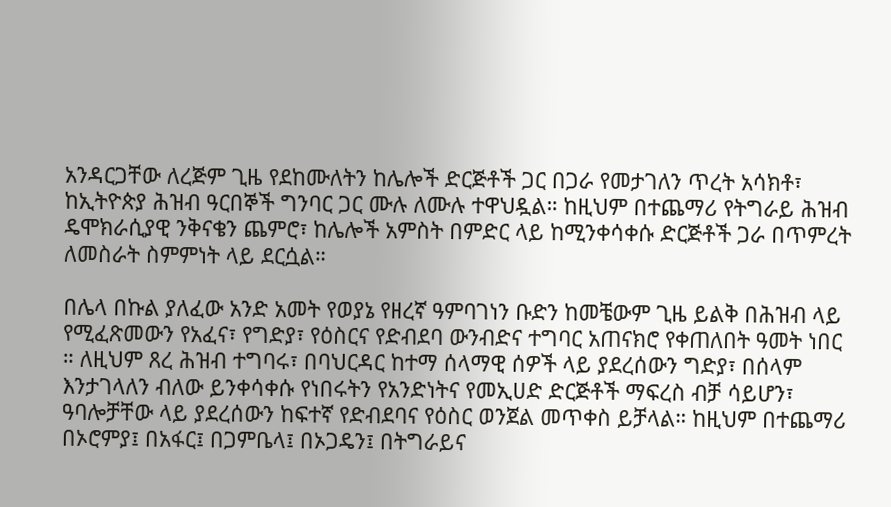አንዳርጋቸው ለረጅም ጊዜ የደከሙለትን ከሌሎች ድርጅቶች ጋር በጋራ የመታገለን ጥረት አሳክቶ፣ ከኢትዮጵያ ሕዝብ ዓርበኞች ግንባር ጋር ሙሉ ለሙሉ ተዋህዷል። ከዚህም በተጨማሪ የትግራይ ሕዝብ ዴሞክራሲያዊ ንቅናቄን ጨምሮ፣ ከሌሎች አምስት በምድር ላይ ከሚንቀሳቀሱ ድርጅቶች ጋራ በጥምረት ለመስራት ስምምነት ላይ ደርሷል።

በሌላ በኩል ያለፈው አንድ አመት የወያኔ የዘረኛ ዓምባገነን ቡድን ከመቼውም ጊዜ ይልቅ በሕዝብ ላይ የሚፈጽመውን የአፈና፣ የግድያ፣ የዕስርና የድብደባ ውንብድና ተግባር አጠናክሮ የቀጠለበት ዓመት ነበር ። ለዚህም ጸረ ሕዝብ ተግባሩ፣ በባህርዳር ከተማ ሰላማዊ ሰዎች ላይ ያደረሰውን ግድያ፣ በሰላም እንታገላለን ብለው ይንቀሳቀሱ የነበሩትን የአንድነትና የመኢሀድ ድርጅቶች ማፍረስ ብቻ ሳይሆን፣ ዓባሎቻቸው ላይ ያደረሰውን ከፍተኛ የድብደባና የዕስር ወንጀል መጥቀስ ይቻላል። ከዚህም በተጨማሪ በኦሮምያ፤ በአፋር፤ በጋምቤላ፤ በኦጋዴን፤ በትግራይና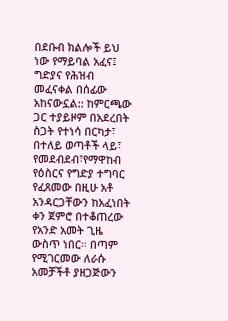በደቡብ ክልሎች ይህ ነው የማይባል አፈና፤ ግድያና የሕዝብ መፈናቀል በሰፊው አከናውኗል:: ከምርጫው ጋር ተያይዞም በአደረበት ስጋት የተነሳ በርካታ፣ በተለይ ወጣቶች ላይ፣ የመደብደብ፣የማዋከብ የዕስርና የግድያ ተግባር የፈጸመው በዚሁ አቶ አንዳርጋቸውን ከአፈነበት ቀን ጀምሮ በተቆጠረው የአንድ አመት ጊዜ ውስጥ ነበር። በጣም የሚገርመው ለራሱ አመቻችቶ ያዘጋጅውን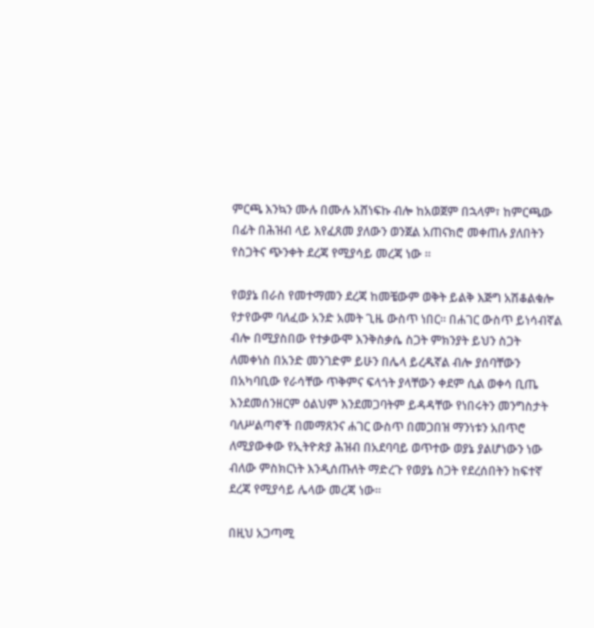ምርጫ እንኳን ሙሉ በሙሉ አሸነፍኩ ብሎ ከአወጀም በኋላም፣ ከምርጫው በፊት በሕዝብ ላይ እየፈጸመ ያለውን ወንጀል አጠናክሮ መቀጠሉ ያለበትን የስጋትና ጭንቀት ደረጃ የሚያሳይ መረጃ ነው ።

የወያኔ በራስ የመተማመን ደረጃ ከመቼውም ወቅት ይልቅ እጅግ አሽቆልቁሎ የታየውም ባለፈው አንድ አመት ጊዜ ውስጥ ነበር። በሐገር ውስጥ ይነሳብኛል ብሎ በሚያስበው የተቃውሞ እንቅስቃሴ ስጋት ምክንያት ይህን ስጋት ለመቀነስ በአንድ መንገድም ይሁን በሌላ ይረዱኛል ብሎ ያሰባቸውን በአካባቢው የራሳቸው ጥቅምና ፍላጎት ያላቸውን ቀደም ሲል ወቀሳ ቢጤ እንደመሰንዘርም ዕልህም እንደመጋባትም ይዳዳቸው የነበሩትን መንግስታት ባለሥልጣኖች በመማጸንና ሐገር ውስጥ በመጋበዝ ማንነቱን አበጥሮ ለሚያውቀው የኢትዮጵያ ሕዝብ በአደባባይ ወጥተው ወያኔ ያልሆነውን ነው ብለው ምስክርነት እንዲሰጡለት ማድረጉ የወያኔ ስጋት የደረሰበትን ከፍተኛ ደረጃ የሚያሳይ ሌላው መረጃ ነው።

በዚህ አጋጣሚ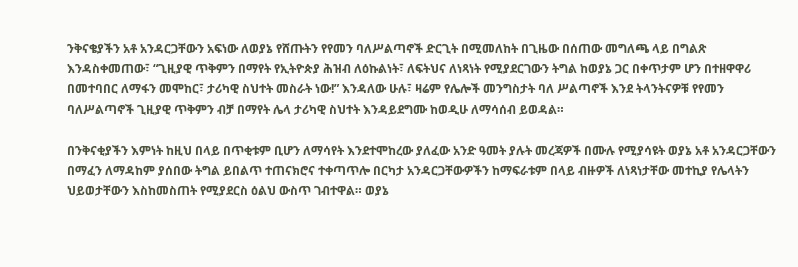ንቅናቄያችን አቶ አንዳርጋቸውን አፍነው ለወያኔ የሸጡትን የየመን ባለሥልጣኖች ድርጊት በሚመለከት በጊዜው በሰጠው መግለጫ ላይ በግልጽ እንዳስቀመጠው፣ “ጊዚያዊ ጥቅምን በማየት የኢትዮጵያ ሕዝብ ለዕኩልነት፣ ለፍትህና ለነጻነት የሚያደርገውን ትግል ከወያኔ ጋር በቀጥታም ሆን በተዘዋዋሪ በመተባበር ለማፋን መሞከር፣ ታሪካዊ ስህተት መስራት ነው!” እንዳለው ሁሉ፣ ዛሬም የሌሎች መንግስታት ባለ ሥልጣኖች እንደ ትላንትናዎቹ የየመን ባለሥልጣኖች ጊዚያዊ ጥቅምን ብቻ በማየት ሌላ ታሪካዊ ስህተት እንዳይደግሙ ከወዲሁ ለማሳሰብ ይወዳል።

በንቅናቂያችን እምነት ከዚህ በላይ በጥቂቱም ቢሆን ለማሳየት እንደተሞከረው ያለፈው አንድ ዓመት ያሉት መረጃዎች በሙሉ የሚያሳዩት ወያኔ አቶ አንዳርጋቸውን በማፈን ለማዳከም ያሰበው ትግል ይበልጥ ተጠናክሮና ተቀጣጥሎ በርካታ አንዳርጋቸውዎችን ከማፍራቱም በላይ ብዙዎች ለነጻነታቸው መተኪያ የሌላትን ህይወታቸውን እስከመስጠት የሚያደርስ ዕልህ ውስጥ ገብተዋል። ወያኔ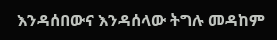እንዳሰበውና እንዳሰላው ትግሉ መዳከም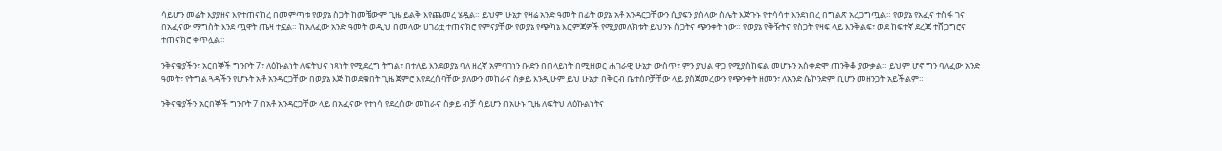ሳይሆን መሬት እያያዘና እየተጠናከረ በመምጣቱ የወያኔ ስጋት ከመቼውም ጊዜ ይልቅ እየጨመረ ሄዷል። ይህም ሁኔታ የዛሬ አንድ ዓመት በፊት ወያኔ አቶ አንዳርጋቸውን ሲያፍን ያሰላው ስሌት እጅጉኑ የተሳሳተ እንደነበረ በግልጽ አረጋግጧል። የወያኔ የአፈና ተስፋ ገና በአፈናው ማግስት እንደ ጧዋት ጤዛ ተኗል። ከአለፈው አንድ ዓመት ወዲህ በመላው ሀገሪቷ ተጠናክሮ የምናያቸው የወያኔ የጭካኔ እርምጃዎች የሚያመለክቱት ይህንኑ ስጋትና ጭንቀት ነው። የወያኔ የቅዥትና የስጋት የዛፍ ላይ እንቅልፍ፣ ወደ ከፍተኛ ደረጃ ተሸጋግሮና ተጠናክሮ ቀጥሏል።

ንቅናቄያችን፣ አርበኞች ግንቦት 7፣ ለዕኩልነት ለፍትህና ነጻነት የሚደረግ ትግል፣ በተለይ እንደወያኔ ባለ ዘረኛ አምባገነን ቡድን በበላይነት በሚዘወር ሐገራዊ ሁኔታ ውስጥ፣ ምን ያህል ዋጋ የሚያስከፍል መሆኑን አስቀድሞ ጠንቅቆ ያውቃል። ይህም ሆኖ ግን ባለፈው አንድ ዓመት፣ የትግል ጓዳችን የሆኑት አቶ አንዳርጋቸው በወያኔ እጅ ከወደቁበት ጊዜ ጀምሮ እየደረሰባቸው ያለውን መከራና ስቃይ እንዲሁም ይህ ሁኔታ በቅርብ ቤተሰቦቻቸው ላይ ያስጀመረውን የጭንቀት ዘመን፣ ለአንድ ሴኮንድም ቢሆን መዘንጋት አይችልም።

ንቅናቄያችን አርበኞች ግንቦት 7 በአቶ አንዳርጋቸው ላይ በአፈናው የተነሳ የደረሰው መከራና ስቃይ ብቻ ሳይሆን በአሁኑ ጊዜ ለፍትህ ለዕኩልነትና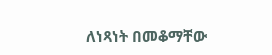ለነጻነት በመቆማቸው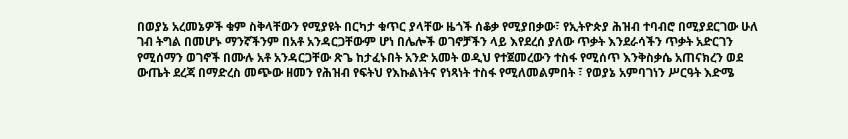በወያኔ አረመኔዎች ቁም ስቅላቸውን የሚያዩት በርካታ ቁጥር ያላቸው ዜጎች ሰቆቃ የሚያበቃው፣ የኢትዮጵያ ሕዝብ ተባብሮ በሚያደርገው ሁለ ገብ ትግል በመሆኑ ማንኛችንም በአቶ አንዳርጋቸውም ሆነ በሌሎች ወገኖቻችን ላይ እየደረሰ ያለው ጥቃት እንደራሳችን ጥቃት አድርገን የሚሰማን ወገኖች በሙሉ አቶ አንዳርጋቸው ጽጌ ከታፈኑበት አንድ አመት ወዲህ የተጀመረውን ተስፋ የሚሰጥ እንቅስቃሴ አጠናክረን ወደ ውጤት ደረጃ በማድረስ መጭው ዘመን የሕዝብ የፍትህ የእኩልነትና የነጻነት ተስፋ የሚለመልምበት ፣ የወያኔ አምባገነን ሥርዓት እድሜ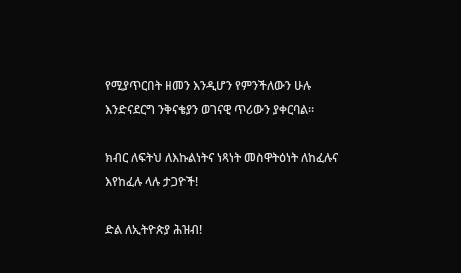የሚያጥርበት ዘመን እንዲሆን የምንችለውን ሁሉ እንድናደርግ ንቅናቄያን ወገናዊ ጥሪውን ያቀርባል።

ክብር ለፍትህ ለእኩልነትና ነጻነት መስዋትዕነት ለከፈሉና እየከፈሉ ላሉ ታጋዮች!

ድል ለኢትዮጵያ ሕዝብ!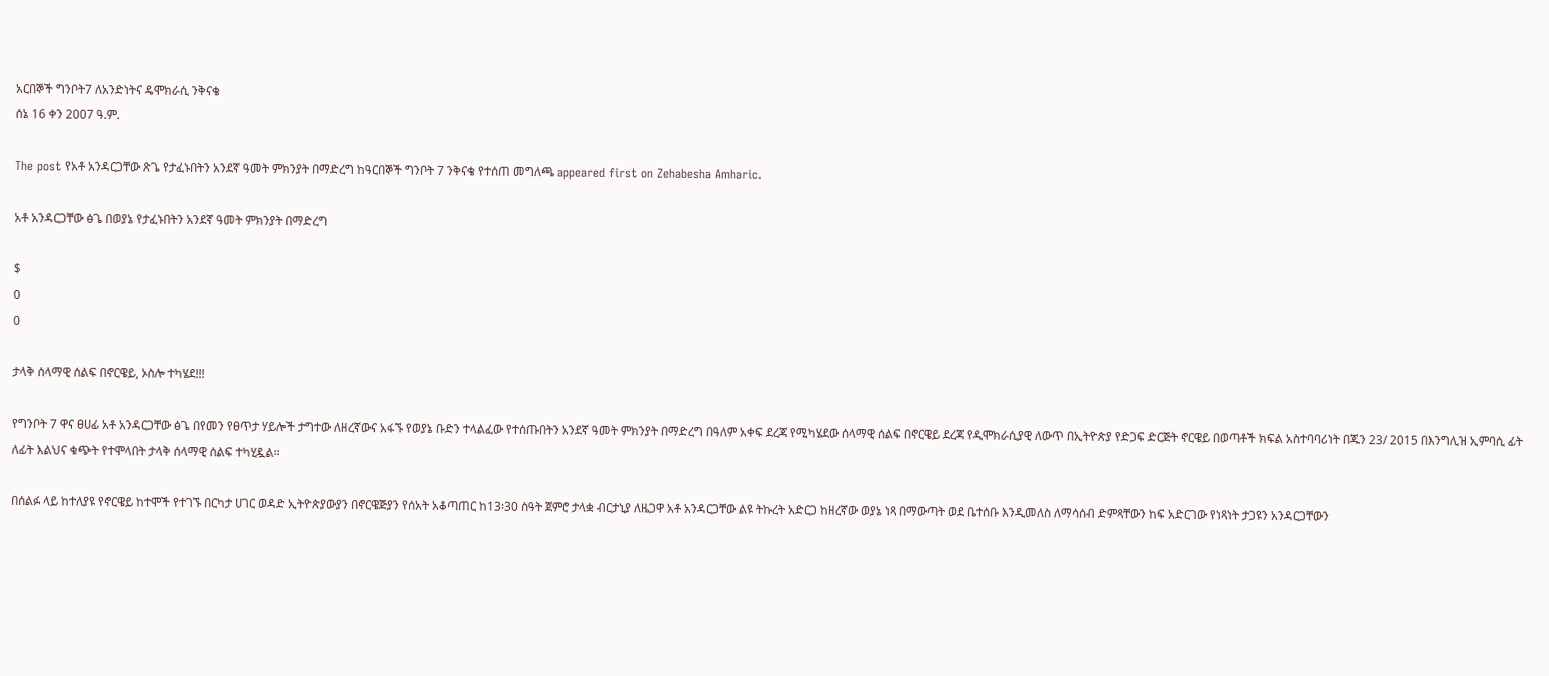አርበኞች ግንቦት7 ለአንድነትና ዴሞክራሲ ንቅናቄ
ሰኔ 16 ቀን 2007 ዓ.ም.

The post የአቶ አንዳርጋቸው ጽጌ የታፈኑበትን አንደኛ ዓመት ምክንያት በማድረግ ከዓርበኞች ግንቦት 7 ንቅናቄ የተሰጠ መግለጫ appeared first on Zehabesha Amharic.

አቶ አንዳርጋቸው ፅጌ በወያኔ የታፈኑበትን አንደኛ ዓመት ምክንያት በማድረግ

$
0
0

ታላቅ ሰላማዊ ሰልፍ በኖርዌይ, ኦስሎ ተካሄደ!!!

የግንቦት 7 ዋና ፀሀፊ አቶ አንዳርጋቸው ፅጌ በየመን የፀጥታ ሃይሎች ታግተው ለዘረኛውና አፋኙ የወያኔ ቡድን ተላልፈው የተሰጡበትን አንደኛ ዓመት ምክንያት በማድረግ በዓለም አቀፍ ደረጃ የሚካሄደው ሰላማዊ ሰልፍ በኖርዌይ ደረጃ የዲሞክራሲያዊ ለውጥ በኢትዮጵያ የድጋፍ ድርጅት ኖርዌይ በወጣቶች ክፍል አስተባባሪነት በጁን 23/ 2015 በእንግሊዝ ኢምባሲ ፊት ለፊት እልህና ቁጭት የተሞላበት ታላቅ ሰላማዊ ሰልፍ ተካሂዷል።

በሰልፉ ላይ ከተለያዩ የኖርዌይ ከተሞች የተገኙ በርካታ ሀገር ወዳድ ኢትዮጵያውያን በኖርዌጅያን የሰአት አቆጣጠር ከ13፡30 ስዓት ጀምሮ ታላቋ ብርታኒያ ለዜጋዋ አቶ አንዳርጋቸው ልዩ ትኩረት አድርጋ ከዘረኛው ወያኔ ነጻ በማውጣት ወደ ቤተሰቡ እንዲመለስ ለማሳሰብ ድምጻቸውን ከፍ አድርገው የነጻነት ታጋዩን አንዳርጋቸውን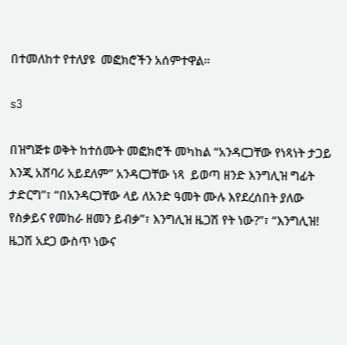በተመለከተ የተለያዩ  መፎክሮችን አሰምተዋል።

s3

በዝግጅቱ ወቅት ከተሰሙት መፎክሮች መካከል “አንዳርጋቸው የነጻነት ታጋይ እንጂ አሸባሪ አይደለም” አንዳርጋቸው ነጻ  ይወጣ ዘንድ እንግሊዝ ግፊት ታድርግ”፣ “በአንዳርጋቸው ላይ ለአንድ ዓመት ሙሉ እየደረሰበት ያለው የስቃይና የመከራ ዘመን ይብቃ”፣ እንግሊዝ ዜጋሽ የት ነው?”፣ “እንግሊዝ! ዜጋሽ አደጋ ውስጥ ነውና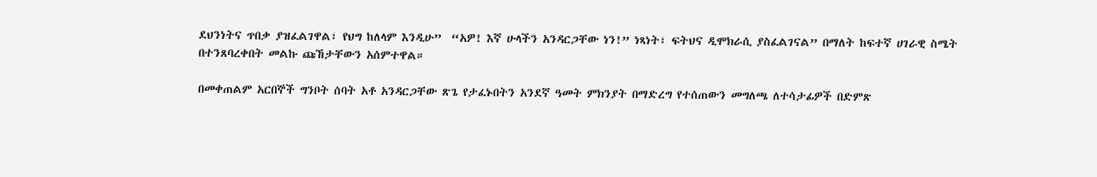ደህንነትና ጥበቃ ያዝፈልገዋል፣ የህግ ከለላም እንዲሁ”  “አዎ! እኛ ሁላችን አንዳርጋቸው ነን!” ነጻነት፣ ፍትህና ዲሞክራሲ ያስፈልገናል” በማለት ከፍተኛ ሀገራዊ ስሜት በተንጸባረቀበት መልኩ ጩኸታቸውን አሰምተዋል።

በመቀጠልም አርበኞች ግንቦት ሰባት አቶ አንዳርጋቸው ጽጌ የታፈኑበትን አንደኛ ዓመት ምክንያት በማድረግ የተሰጠውን መግለጫ ለተሳታፊዎች በድምጽ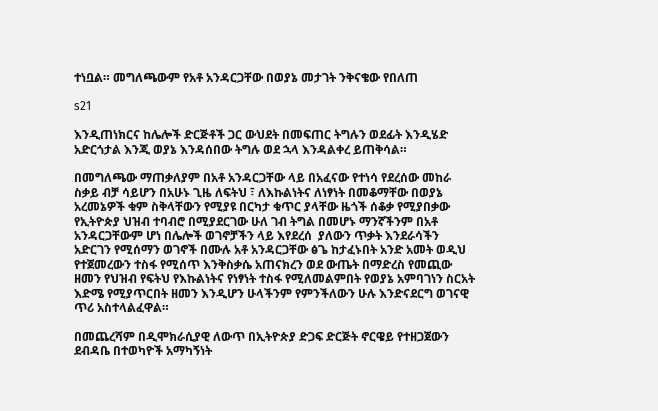ተነቧል። መግለጫውም የአቶ አንዳርጋቸው በወያኔ መታገት ንቅናቄው የበለጠ

s21

እንዲጠነክርና ከሌሎች ድርጅቶች ጋር ውህደት በመፍጠር ትግሉን ወደፊት እንዲሄድ አድርጎታል እንጂ ወያኔ እንዳሰበው ትግሉ ወደ ኋላ እንዳልቀረ ይጠቅሳል።

በመግለጫው ማጠቃለያም በአቶ አንዳርጋቸው ላይ በአፈናው የተነሳ የደረሰው መከራ ስቃይ ብቻ ሳይሆን በአሁኑ ጊዜ ለፍትህ ፣ ለእኩልነትና ለነፃነት በመቆማቸው በወያኔ አረመኔዎች ቁም ስቅላቸውን የሚያዩ በርካታ ቁጥር ያላቸው ዜጎች ሰቆቃ የሚያበቃው የኢትዮጵያ ህዝብ ተባብሮ በሚያደርገው ሁለ ገብ ትግል በመሆኑ ማንኛችንም በአቶ አንዳርጋቸውም ሆነ በሌሎች ወገኖቻችን ላይ እየደረሰ  ያለውን ጥቃት እንደራሳችን አድርገን የሚሰማን ወገኖች በሙሉ አቶ አንዳርጋቸው ፅጌ ከታፈኑበት አንድ አመት ወዲህ የተጀመረውን ተስፋ የሚሰጥ እንቅስቃሴ አጠናክረን ወደ ውጤት በማድረስ የመጪው ዘመን የህዝብ የፍትህ የእኩልነትና የነፃነት ተስፋ የሚለመልምበት የወያኔ አምባገነን ስርአት እድሜ የሚያጥርበት ዘመን እንዲሆን ሁላችንም የምንችለውን ሁሉ እንድናደርግ ወገናዊ ጥሪ አስተላልፈዋል።

በመጨረሻም በዲሞክራሲያዊ ለውጥ በኢትዮጵያ ድጋፍ ድርጅት ኖርዌይ የተዘጋጀውን ደብዳቤ በተወካዮች አማካኝነት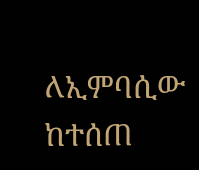ለኢምባሲው ከተሰጠ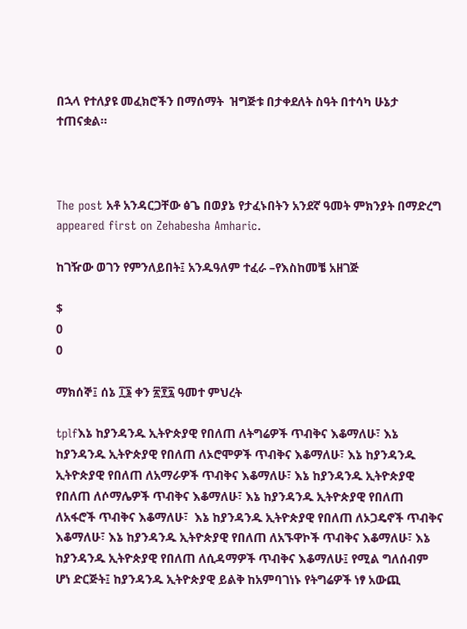በኋላ የተለያዩ መፈክሮችን በማሰማት  ዝግጅቱ በታቀደለት ስዓት በተሳካ ሁኔታ ተጠናቋል።



The post አቶ አንዳርጋቸው ፅጌ በወያኔ የታፈኑበትን አንደኛ ዓመት ምክንያት በማድረግ appeared first on Zehabesha Amharic.

ከገዥው ወገን የምንለይበት፤ አንዱዓለም ተፈራ –የእስከመቼ አዘገጅ

$
0
0

ማክሰኞ፤ ሰኔ ፲፮ ቀን ፳፻፯ ዓመተ ምህረት

tplfእኔ ከያንዳንዱ ኢትዮጵያዊ የበለጠ ለትግሬዎች ጥብቅና እቆማለሁ፣ እኔ ከያንዳንዱ ኢትዮጵያዊ የበለጠ ለኦሮሞዎች ጥብቅና እቆማለሁ፣ እኔ ከያንዳንዱ ኢትዮጵያዊ የበለጠ ለአማራዎች ጥብቅና እቆማለሁ፣ እኔ ከያንዳንዱ ኢትዮጵያዊ የበለጠ ለሶማሌዎች ጥብቅና እቆማለሁ፣ እኔ ከያንዳንዱ ኢትዮጵያዊ የበለጠ ለአፋሮች ጥብቅና እቆማለሁ፣  እኔ ከያንዳንዱ ኢትዮጵያዊ የበለጠ ለኦጋዴኖች ጥብቅና እቆማለሁ፣ እኔ ከያንዳንዱ ኢትዮጵያዊ የበለጠ ለአኙዋኮች ጥብቅና እቆማለሁ፣ እኔ ከያንዳንዱ ኢትዮጵያዊ የበለጠ ለሲዳማዎች ጥብቅና እቆማለሁ፤ የሚል ግለሰብም ሆነ ድርጅት፤ ከያንዳንዱ ኢትዮጵያዊ ይልቅ ከአምባገነኑ የትግሬዎች ነፃ አውጪ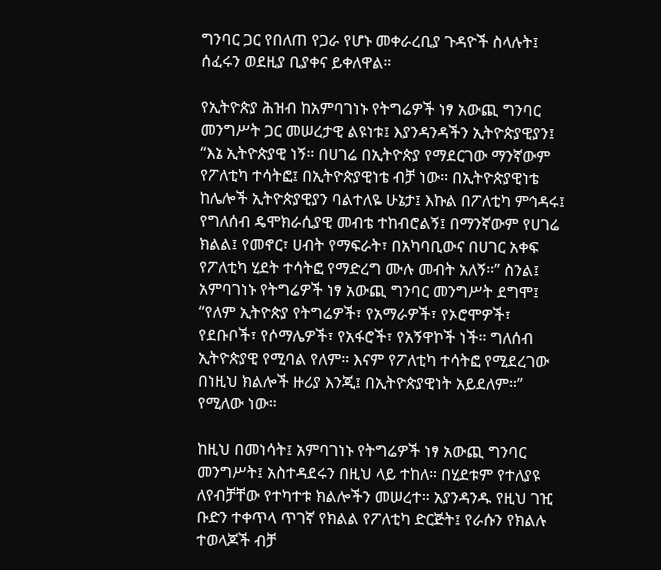ግንባር ጋር የበለጠ የጋራ የሆኑ መቀራረቢያ ጉዳዮች ስላሉት፤ ሰፈሩን ወደዚያ ቢያቀና ይቀለዋል።

የኢትዮጵያ ሕዝብ ከአምባገነኑ የትግሬዎች ነፃ አውጪ ግንባር መንግሥት ጋር መሠረታዊ ልዩነቱ፤ እያንዳንዳችን ኢትዮጵያዊያን፤ “እኔ ኢትዮጵያዊ ነኝ። በሀገሬ በኢትዮጵያ የማደርገው ማንኛውም የፖለቲካ ተሳትፎ፤ በኢትዮጵያዊነቴ ብቻ ነው። በኢትዮጵያዊነቴ ከሌሎች ኢትዮጵያዊያን ባልተለዬ ሁኔታ፤ እኩል በፖለቲካ ምኅዳሩ፤ የግለሰብ ዴሞክራሲያዊ መብቴ ተከብሮልኝ፤ በማንኛውም የሀገሬ ክልል፤ የመኖር፣ ሀብት የማፍራት፣ በአካባቢውና በሀገር አቀፍ የፖለቲካ ሂደት ተሳትፎ የማድረግ ሙሉ መብት አለኝ።” ስንል፤ አምባገነኑ የትግሬዎች ነፃ አውጪ ግንባር መንግሥት ደግሞ፤ “የለም ኢትዮጵያ የትግሬዎች፣ የአማራዎች፣ የኦሮሞዎች፣ የደቡቦች፣ የሶማሌዎች፣ የአፋሮች፣ የአኝዋኮች ነች። ግለሰብ ኢትዮጵያዊ የሚባል የለም። እናም የፖለቲካ ተሳትፎ የሚደረገው በነዚህ ክልሎች ዙሪያ እንጂ፤ በኢትዮጵያዊነት አይደለም።” የሚለው ነው።

ከዚህ በመነሳት፤ አምባገነኑ የትግሬዎች ነፃ አውጪ ግንባር መንግሥት፤ አስተዳደሩን በዚህ ላይ ተከለ። በሂደቱም የተለያዩ ለየብቻቸው የተካተቱ ክልሎችን መሠረተ። አያንዳንዱ የዚህ ገዢ ቡድን ተቀጥላ ጥገኛ የክልል የፖለቲካ ድርጅት፤ የራሱን የክልሉ ተወላጆች ብቻ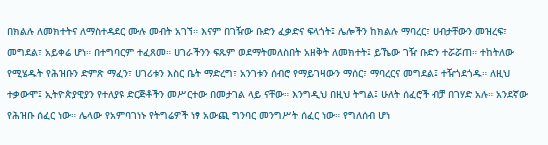በክልሉ ለመክተትና ለማስተዳደር ሙሉ መብት አገኘ። እናም በገዥው ቡድን ፈቃድና ፍላጎት፤ ሌሎችን ከክልሉ ማባረር፣ ሀብታቸውን መዝረፍ፣ መግደል፣ አይቀሬ ሆነ። በተግባርም ተፈጸመ። ሀገራችንን ፍጹም ወደማትመለስበት አዘቅት ለመክተት፤ ይኼው ገዥ ቡድን ተሯሯጠ። ተከትለው የሚሄዱት የሕዝቡን ድምጽ ማፈን፣ ሀገሪቱን እስር ቤት ማድረግ፣ አንገቱን ሰብሮ የማይገዛውን ማሰር፣ ማባረርና መግደል፤ ተዥጎደጎዱ። ለዚህ ተቃውሞ፤ ኢትዮጵያዊያን የተለያዩ ድርጅቶችን መሥርተው በመታገል ላይ ናቸው። እንግዲህ በዚህ ትግል፤ ሁለት ሰፈሮች ብቻ በገሃድ አሉ። አንደኛው የሕዝቡ ሰፈር ነው። ሌላው የአምባገነኑ የትግሬዎች ነፃ አውጪ ግንባር መንግሥት ሰፈር ነው። የግለሰብ ሆነ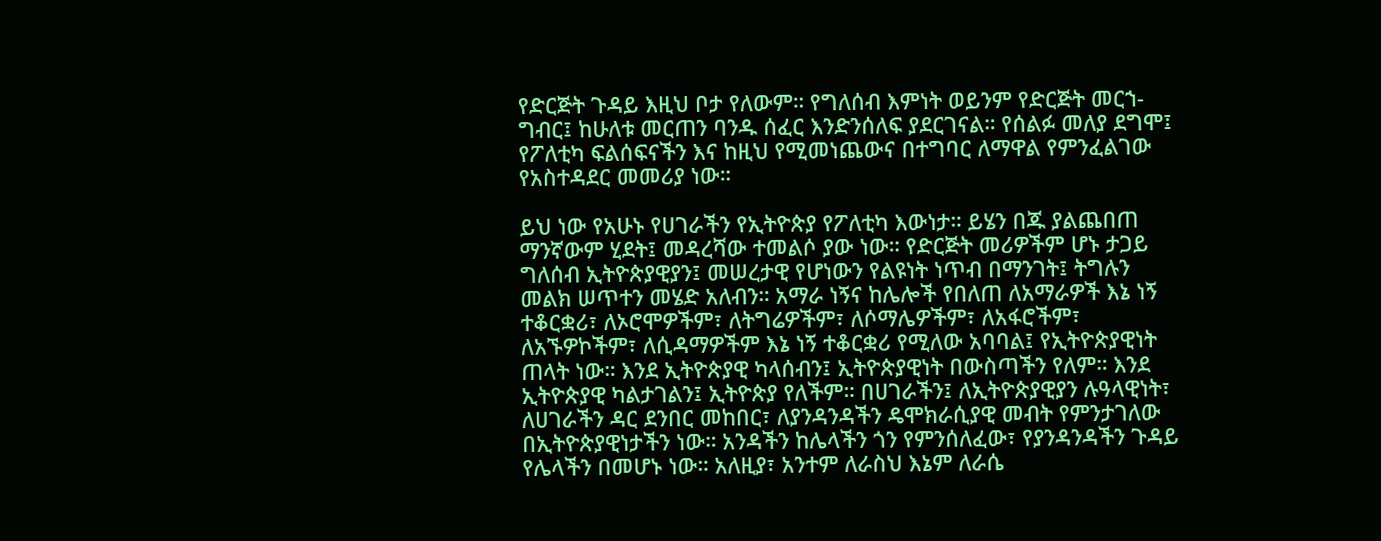የድርጅት ጉዳይ እዚህ ቦታ የለውም። የግለሰብ እምነት ወይንም የድርጅት መርኀ-ግብር፤ ከሁለቱ መርጠን ባንዱ ሰፈር እንድንሰለፍ ያደርገናል። የሰልፉ መለያ ደግሞ፤ የፖለቲካ ፍልሰፍናችን እና ከዚህ የሚመነጨውና በተግባር ለማዋል የምንፈልገው የአስተዳደር መመሪያ ነው።

ይህ ነው የአሁኑ የሀገራችን የኢትዮጵያ የፖለቲካ እውነታ። ይሄን በጁ ያልጨበጠ ማንኛውም ሂደት፤ መዳረሻው ተመልሶ ያው ነው። የድርጅት መሪዎችም ሆኑ ታጋይ ግለሰብ ኢትዮጵያዊያን፤ መሠረታዊ የሆነውን የልዩነት ነጥብ በማንገት፤ ትግሉን መልክ ሠጥተን መሄድ አለብን። አማራ ነኝና ከሌሎች የበለጠ ለአማራዎች እኔ ነኝ ተቆርቋሪ፣ ለኦሮሞዎችም፣ ለትግሬዎችም፣ ለሶማሌዎችም፣ ለአፋሮችም፣ ለአኙዎኮችም፣ ለሲዳማዎችም እኔ ነኝ ተቆርቋሪ የሚለው አባባል፤ የኢትዮጵያዊነት ጠላት ነው። እንደ ኢትዮጵያዊ ካላሰብን፤ ኢትዮጵያዊነት በውስጣችን የለም። እንደ ኢትዮጵያዊ ካልታገልን፤ ኢትዮጵያ የለችም። በሀገራችን፤ ለኢትዮጵያዊያን ሉዓላዊነት፣ ለሀገራችን ዳር ደንበር መከበር፣ ለያንዳንዳችን ዴሞክራሲያዊ መብት የምንታገለው በኢትዮጵያዊነታችን ነው። አንዳችን ከሌላችን ጎን የምንሰለፈው፣ የያንዳንዳችን ጉዳይ የሌላችን በመሆኑ ነው። አለዚያ፣ አንተም ለራስህ እኔም ለራሴ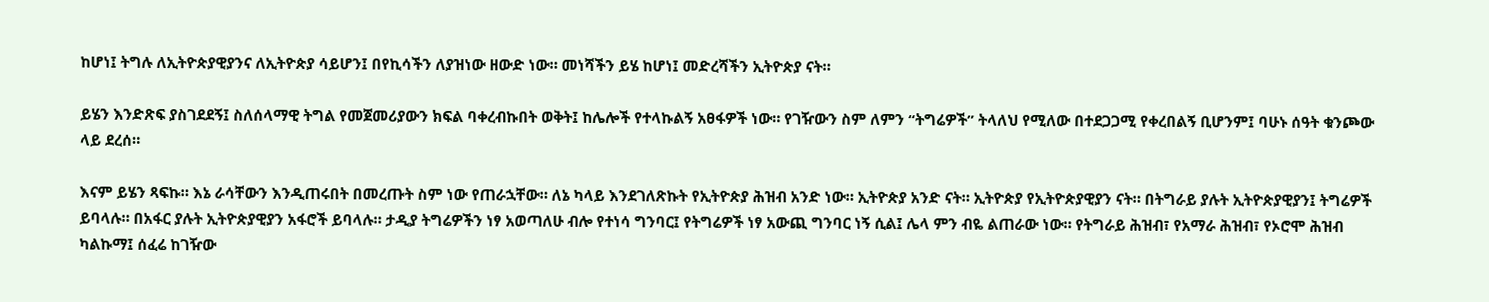ከሆነ፤ ትግሉ ለኢትዮጵያዊያንና ለኢትዮጵያ ሳይሆን፤ በየኪሳችን ለያዝነው ዘውድ ነው። መነሻችን ይሄ ከሆነ፤ መድረሻችን ኢትዮጵያ ናት።

ይሄን እንድጽፍ ያስገደደኝ፤ ስለሰላማዊ ትግል የመጀመሪያውን ክፍል ባቀረብኩበት ወቅት፤ ከሌሎች የተላኩልኝ አፀፋዎች ነው። የገዥውን ስም ለምን “ትግሬዎች” ትላለህ የሚለው በተደጋጋሚ የቀረበልኝ ቢሆንም፤ ባሁኑ ሰዓት ቁንጮው ላይ ደረሰ።

እናም ይሄን ጻፍኩ። እኔ ራሳቸውን እንዲጠሩበት በመረጡት ስም ነው የጠራኋቸው። ለኔ ካላይ እንደገለጽኩት የኢትዮጵያ ሕዝብ አንድ ነው። ኢትዮጵያ አንድ ናት። ኢትዮጵያ የኢትዮጵያዊያን ናት። በትግራይ ያሉት ኢትዮጵያዊያን፤ ትግሬዎች ይባላሉ። በአፋር ያሉት ኢትዮጵያዊያን አፋሮች ይባላሉ። ታዲያ ትግሬዎችን ነፃ አወጣለሁ ብሎ የተነሳ ግንባር፤ የትግሬዎች ነፃ አውጪ ግንባር ነኝ ሲል፤ ሌላ ምን ብዬ ልጠራው ነው። የትግራይ ሕዝብ፣ የአማራ ሕዝብ፣ የኦሮሞ ሕዝብ ካልኩማ፤ ሰፈሬ ከገዥው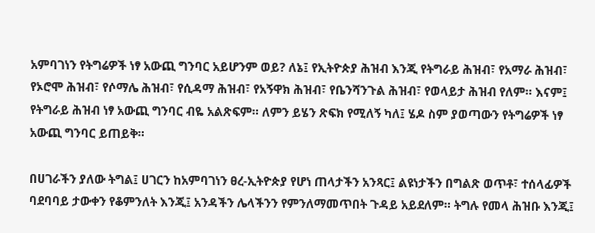አምባገነን የትግሬዎች ነፃ አውጪ ግንባር አይሆንም ወይ? ለኔ፤ የኢትዮጵያ ሕዝብ እንጂ የትግራይ ሕዝብ፣ የአማራ ሕዝብ፣ የኦሮሞ ሕዝብ፣ የሶማሌ ሕዝብ፣ የሲዳማ ሕዝብ፣ የአኝዋክ ሕዝብ፣ የቤንሻንጉል ሕዝብ፣ የወላይታ ሕዝብ የለም። እናም፤ የትግራይ ሕዝብ ነፃ አውጪ ግንባር ብዬ አልጽፍም። ለምን ይሄን ጽፍክ የሚለኝ ካለ፤ ሄዶ ስም ያወጣውን የትግሬዎች ነፃ አውጪ ግንባር ይጠይቅ።

በሀገራችን ያለው ትግል፤ ሀገርን ከአምባገነን ፀረ-ኢትዮጵያ የሆነ ጠላታችን አንጻር፤ ልዩነታችን በግልጽ ወጥቶ፣ ተሰላፊዎች ባደባባይ ታውቀን የቆምንለት እንጂ፤ አንዳችን ሌላችንን የምንለማመጥበት ጉዳይ አይደለም። ትግሉ የመላ ሕዝቡ እንጂ፤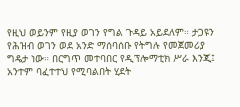የዚህ ወይንም የዚያ ወገን የግል ጉዳይ አይደለም። ታጋዩን የሕዝብ ወገን ወደ አንድ ማሰባሰቡ የትግሉ የመጀመሪያ ግዴታ ነው። በርግጥ መተባበር የዲፕሎማቲክ ሥራ እንጂ፤ አንተም ባፈተተህ የሚባልበት ሂደት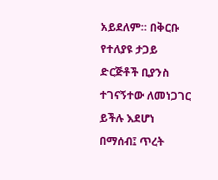አይደለም። በቅርቡ የተለያዩ ታጋይ ድርጅቶች ቢያንስ ተገናኝተው ለመነጋገር ይችሉ እደሆነ በማሰብ፤ ጥረት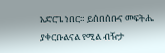አድርጌ ነበር። ይሰበሰቡና መፍትሔ ያቀርቡልናል የሚል ብዥታ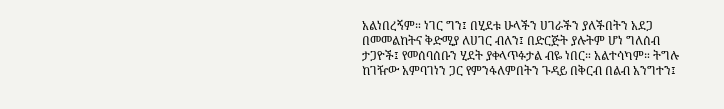አልነበረኝም። ነገር ግን፤ በሂደቱ ሁላችን ሀገራችን ያለችበትን አደጋ በመመልከትና ቅድሚያ ለሀገር ብለን፤ በድርጅት ያሉትም ሆነ ግለሰብ ታጋዮች፤ የመሰባሰቡን ሂደት ያቀላጥፉታል ብዬ ነበር። አልተሳካም። ትግሉ ከገዥው አምባገነን ጋር የምንፋለምበትን ጉዳይ በቅርብ በልብ አንግተን፤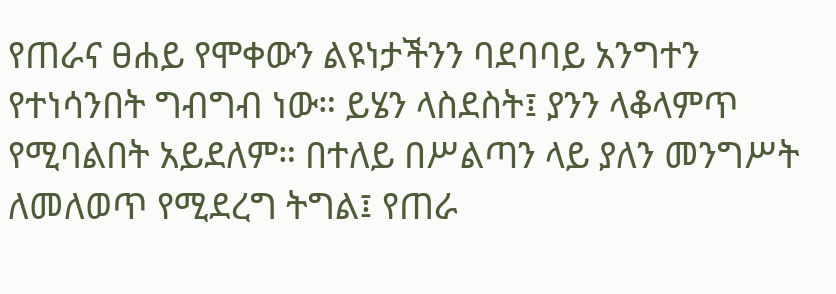የጠራና ፀሐይ የሞቀውን ልዩነታችንን ባደባባይ አንግተን የተነሳንበት ግብግብ ነው። ይሄን ላስደስት፤ ያንን ላቆላምጥ የሚባልበት አይደለም። በተለይ በሥልጣን ላይ ያለን መንግሥት ለመለወጥ የሚደረግ ትግል፤ የጠራ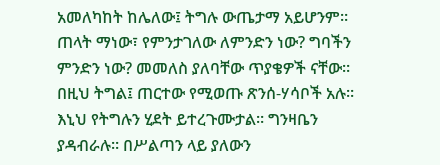አመለካከት ከሌለው፤ ትግሉ ውጤታማ አይሆንም። ጠላት ማነው፣ የምንታገለው ለምንድን ነው? ግባችን ምንድን ነው? መመለስ ያለባቸው ጥያቄዎች ናቸው። በዚህ ትግል፤ ጠርተው የሚወጡ ጽንሰ-ሃሳቦች አሉ። እኒህ የትግሉን ሂደት ይተረጉሙታል። ግንዛቤን ያዳብራሉ። በሥልጣን ላይ ያለውን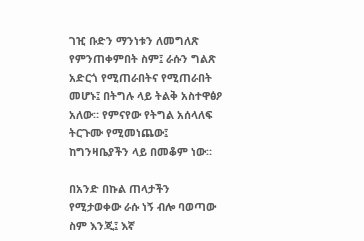ገዢ ቡድን ማንነቱን ለመግለጽ የምንጠቀምበት ስም፤ ራሱን ግልጽ አድርጎ የሚጠራበትና የሚጠራበት መሆኑ፤ በትግሉ ላይ ትልቅ አስተዋፅዖ አለው። የምናየው የትግል አሰላለፍ ትርጉሙ የሚመነጨው፤ ከግንዛቤያችን ላይ በመቆም ነው።

በአንድ በኩል ጠላታችን የሚታወቀው ራሱ ነኝ ብሎ ባወጣው ስም እንጂ፤ እኛ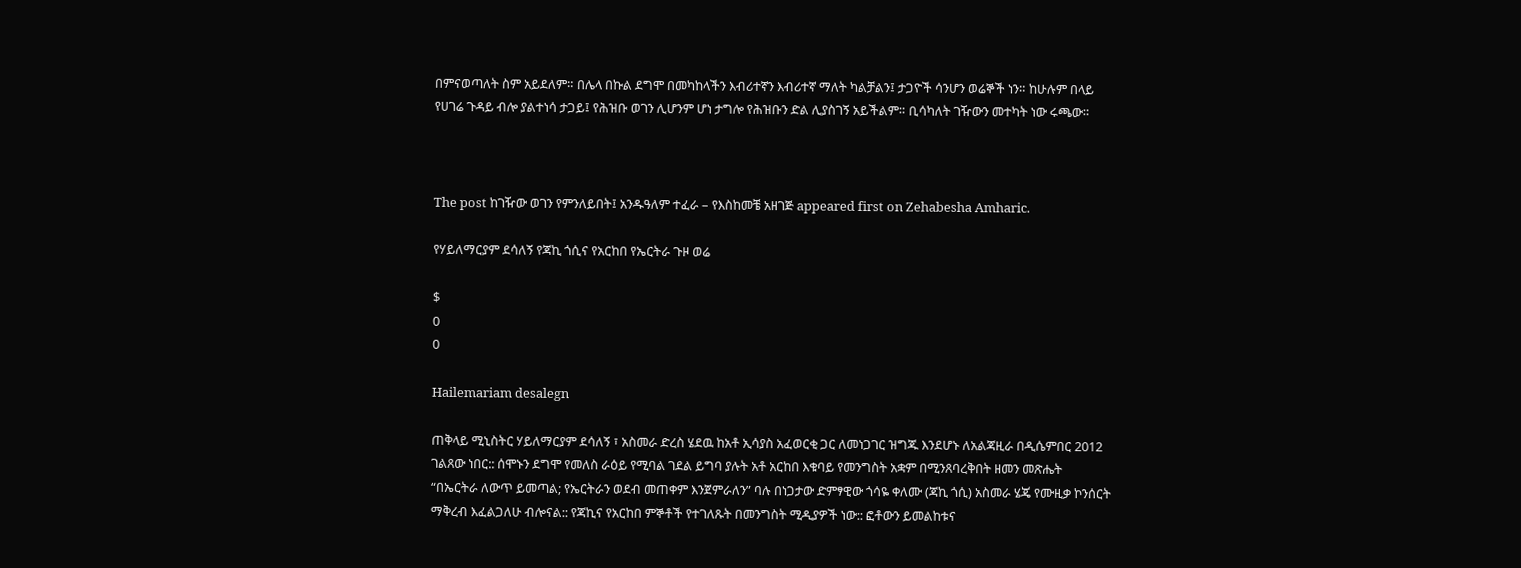በምናወጣለት ስም አይደለም። በሌላ በኩል ደግሞ በመካከላችን እብሪተኛን እብሪተኛ ማለት ካልቻልን፤ ታጋዮች ሳንሆን ወሬኞች ነን። ከሁሉም በላይ የሀገሬ ጉዳይ ብሎ ያልተነሳ ታጋይ፤ የሕዝቡ ወገን ሊሆንም ሆነ ታግሎ የሕዝቡን ድል ሊያስገኝ አይችልም። ቢሳካለት ገዥውን መተካት ነው ሩጫው።



The post ከገዥው ወገን የምንለይበት፤ አንዱዓለም ተፈራ – የእስከመቼ አዘገጅ appeared first on Zehabesha Amharic.

የሃይለማርያም ደሳለኝ የጃኪ ጎሲና የአርከበ የኤርትራ ጉዞ ወሬ

$
0
0

Hailemariam desalegn

ጠቅላይ ሚኒስትር ሃይለማርያም ደሳለኝ ፣ አስመራ ድረስ ሄደዉ ከአቶ ኢሳያስ አፈወርቂ ጋር ለመነጋገር ዝግጁ እንደሆኑ ለአልጃዚራ በዲሴምበር 2012 ገልጸው ነበር:: ሰሞኑን ደግሞ የመለስ ራዕይ የሚባል ገደል ይግባ ያሉት አቶ አርከበ እቁባይ የመንግስት አቋም በሚንጸባረቅበት ዘመን መጽሔት “በኤርትራ ለውጥ ይመጣል; የኤርትራን ወደብ መጠቀም እንጀምራለን” ባሉ በነጋታው ድምፃዊው ጎሳዬ ቀለሙ (ጃኪ ጎሲ) አስመራ ሄጄ የሙዚቃ ኮንሰርት ማቅረብ እፈልጋለሁ ብሎናል:: የጃኪና የአርከበ ምኞቶች የተገለጹት በመንግስት ሚዲያዎች ነው:: ፎቶውን ይመልከቱና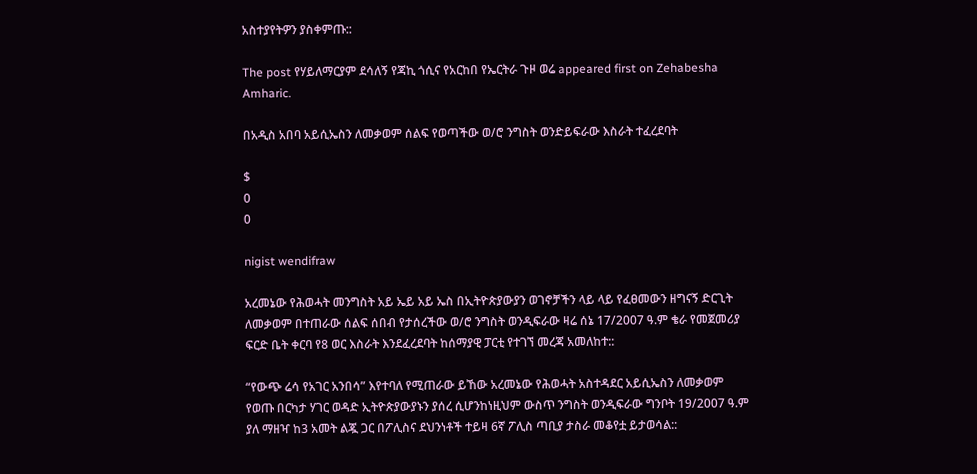አስተያየትዎን ያስቀምጡ::

The post የሃይለማርያም ደሳለኝ የጃኪ ጎሲና የአርከበ የኤርትራ ጉዞ ወሬ appeared first on Zehabesha Amharic.

በአዲስ አበባ አይሲኤስን ለመቃወም ሰልፍ የወጣችው ወ/ሮ ንግስት ወንድይፍራው እስራት ተፈረደባት

$
0
0

nigist wendifraw

አረመኔው የሕወሓት መንግስት አይ ኤይ አይ ኤስ በኢትዮጵያውያን ወገኖቻችን ላይ ላይ የፈፀመውን ዘግናኝ ድርጊት ለመቃወም በተጠራው ሰልፍ ሰበብ የታሰረችው ወ/ሮ ንግስት ወንዲፍራው ዛሬ ሰኔ 17/2007 ዓ.ም ቄራ የመጀመሪያ ፍርድ ቤት ቀርባ የ8 ወር እስራት እንደፈረደባት ከሰማያዊ ፓርቲ የተገኘ መረጃ አመለከተ::

“የውጭ ሬሳ የአገር አንበሳ” እየተባለ የሚጠራው ይኸው አረመኔው የሕወሓት አስተዳደር አይሲኤስን ለመቃወም የወጡ በርካታ ሃገር ወዳድ ኢትዮጵያውያኑን ያሰረ ሲሆንከነዚህም ውስጥ ንግስት ወንዲፍራው ግንቦት 19/2007 ዓ.ም ያለ ማዘዣ ከ3 አመት ልጇ ጋር በፖሊስና ደህንነቶች ተይዛ 6ኛ ፖሊስ ጣቢያ ታስራ መቆየቷ ይታወሳል::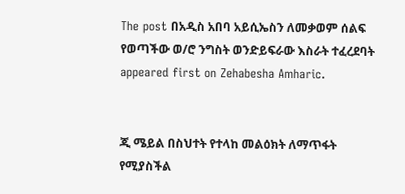The post በአዲስ አበባ አይሲኤስን ለመቃወም ሰልፍ የወጣችው ወ/ሮ ንግስት ወንድይፍራው እስራት ተፈረደባት appeared first on Zehabesha Amharic.


ጂ ሜይል በስህተት የተላከ መልዕክት ለማጥፋት የሚያስችል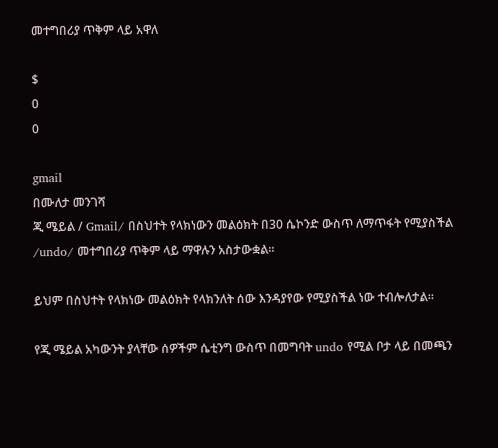መተግበሪያ ጥቅም ላይ አዋለ

$
0
0

gmail
በሙለታ መንገሻ
ጂ ሜይል / Gmail/ በስህተት የላክነውን መልዕክት በ30 ሴኮንድ ውስጥ ለማጥፋት የሚያስችል /undo/ መተግበሪያ ጥቅም ላይ ማዋሉን አስታውቋል።

ይህም በስህተት የላክነው መልዕክት የላክንለት ሰው እንዳያየው የሚያስችል ነው ተብሎለታል።

የጂ ሜይል አካውንት ያላቸው ሰዎችም ሴቲንግ ውስጥ በመግባት undo የሚል ቦታ ላይ በመጫን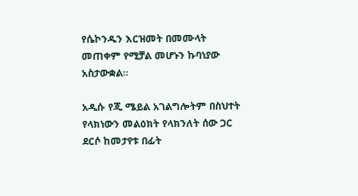የሴኮንዱን እርዝመት በመሙላት መጠቀም የሚቻል መሆኑን ኩባነያው አስታውቋል።

አዲሱ የጂ ሜይል አገልግሎትም በስህተት የላክነውን መልዕክት የላክንለት ሰው ጋር ደርሶ ከመታየቱ በፊት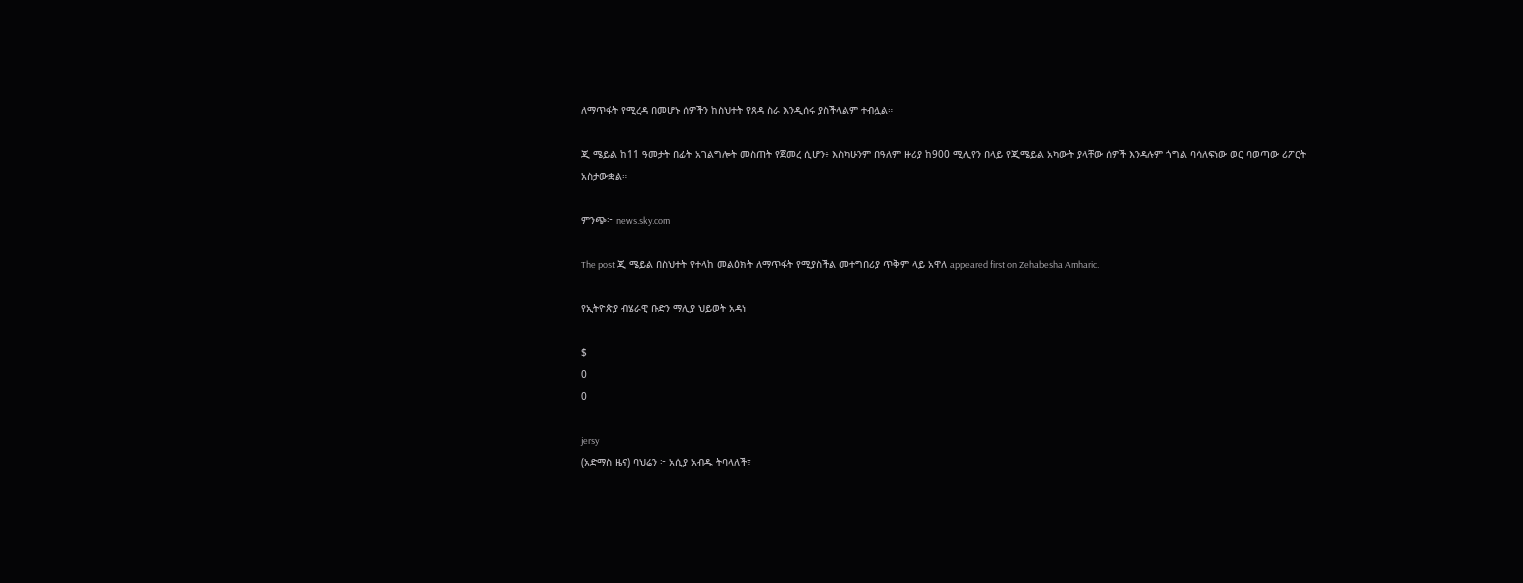ለማጥፋት የሚረዳ በመሆኑ ሰዎችን ከስህተት የጸዳ ስራ እንዲሰሩ ያስችላልም ተብሏል።

ጂ ሜይል ከ11 ዓመታት በፊት አገልግሎት መስጠት የጀመረ ሲሆን፥ እስካሁንም በዓለም ዙሪያ ከ900 ሚሊየን በላይ የጂሜይል አካውት ያላቸው ሰዎች እንዳሉም ጎግል ባሳለፍነው ወር ባወጣው ሪፖርት አስታውቋል።

ምንጭ፦ news.sky.com

The post ጂ ሜይል በስህተት የተላከ መልዕክት ለማጥፋት የሚያስችል መተግበሪያ ጥቅም ላይ አዋለ appeared first on Zehabesha Amharic.

የኢትዮጵያ ብሄራዊ ቡድን ማሊያ ህይወት አዳነ

$
0
0

jersy
(አድማስ ዜና) ባህሬን ፦ አሲያ አብዱ ትባላለች፣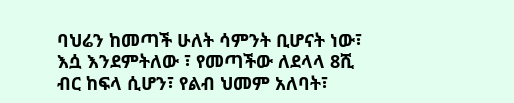ባህሬን ከመጣች ሁለት ሳምንት ቢሆናት ነው፣ እሷ እንደምትለው ፣ የመጣችው ለደላላ 8ሺ ብር ከፍላ ሲሆን፣ የልብ ህመም አለባት፣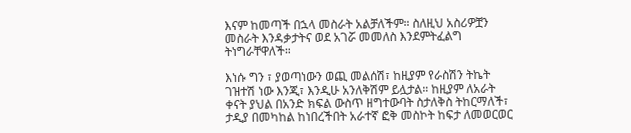እናም ከመጣች በኋላ መስራት አልቻለችም። ስለዚህ አስሪዎቿን መስራት እንዳቃታትና ወደ አገሯ መመለስ እንደምትፈልግ ትነግራቸዋለች።

እነሱ ግን ፣ ያወጣነውን ወጪ መልሰሽ፣ ከዚያም የራስሽን ትኬት ገዝተሽ ነው እንጂ፣ እንዲሁ አንለቅሽም ይሏታል። ከዚያም ለአራት ቀናት ያህል በአንድ ክፍል ውስጥ ዘግተውባት ስታለቅስ ትከርማለች፣ ታዲያ በመካከል ከነበረችበት አራተኛ ፎቅ መስኮት ከፍታ ለመወርወር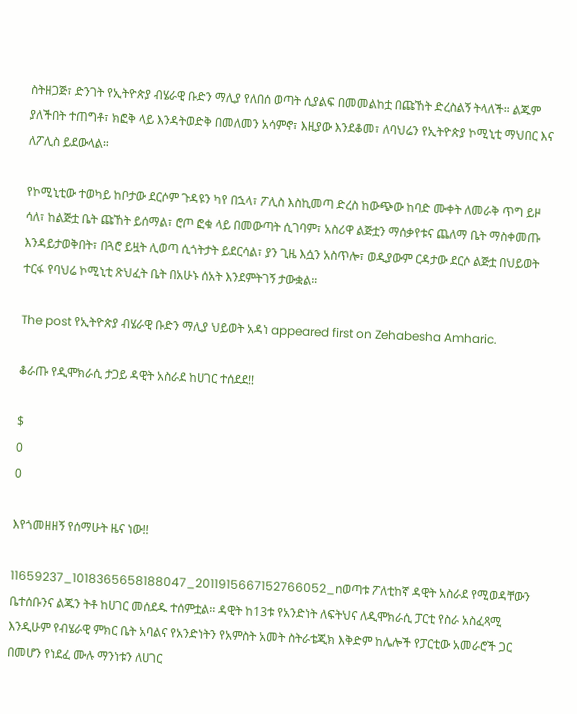ስትዘጋጅ፣ ድንገት የኢትዮጵያ ብሄራዊ ቡድን ማሊያ የለበሰ ወጣት ሲያልፍ በመመልከቷ በጩኸት ድረስልኝ ትላለች። ልጁም ያለችበት ተጠግቶ፣ ክፎቅ ላይ እንዳትወድቅ በመለመን አሳምኖ፣ እዚያው እንደቆመ፣ ለባህሬን የኢትዮጵያ ኮሚኒቲ ማህበር እና ለፖሊስ ይደውላል።

የኮሚኒቲው ተወካይ ከቦታው ደርሶም ጉዳዩን ካየ በኋላ፣ ፖሊስ እስኪመጣ ድረስ ከውጭው ከባድ ሙቀት ለመራቅ ጥግ ይዞ ሳለ፣ ከልጅቷ ቤት ጩኸት ይሰማል፣ ሮጦ ፎቁ ላይ በመውጣት ሲገባም፣ አስሪዋ ልጅቷን ማሰቃየቱና ጨለማ ቤት ማስቀመጡ እንዳይታወቅበት፣ በጓሮ ይዟት ሊወጣ ሲጎትታት ይደርሳል፣ ያን ጊዜ እሷን አስጥሎ፣ ወዲያውም ርዳታው ደርሶ ልጅቷ በህይወት ተርፋ የባህሬ ኮሚኒቲ ጽህፈት ቤት በአሁኑ ሰአት እንደምትገኝ ታውቋል።

The post የኢትዮጵያ ብሄራዊ ቡድን ማሊያ ህይወት አዳነ appeared first on Zehabesha Amharic.

ቆራጡ የዲሞክራሲ ታጋይ ዳዊት አስራደ ከሀገር ተሰደደ!!

$
0
0

እየጎመዘዘኝ የሰማሁት ዜና ነው!!

11659237_1018365658188047_2011915667152766052_nወጣቱ ፖለቲከኛ ዳዊት አስራደ የሚወዳቸውን ቤተሰቡንና ልጁን ትቶ ከሀገር መሰደዱ ተሰምቷል፡፡ ዳዊት ከ13ቱ የአንድነት ለፍትህና ለዲሞክራሲ ፓርቲ የስራ አስፈጻሚ እንዲሁም የብሄራዊ ምክር ቤት አባልና የአንድነትን የአምስት አመት ስትራቴጂክ እቅድም ከሌሎች የፓርቲው አመራሮች ጋር በመሆን የነደፈ ሙሉ ማንነቱን ለሀገር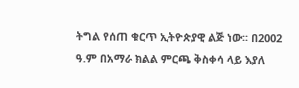ትግል የሰጠ ቁርጥ ኢትዮጵያዊ ልጅ ነው፡፡ በ2002 ዓ.ም በአማራ ክልል ምርጫ ቅስቀሳ ላይ እያለ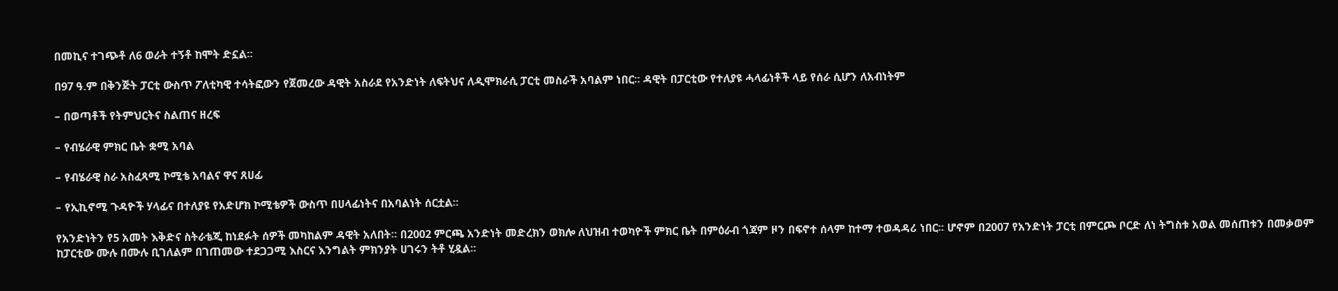በመኪና ተገጭቶ ለ6 ወራት ተኝቶ ከሞት ድኗል፡፡

በ97 ዓ.ም በቅንጅት ፓርቲ ውስጥ ፖለቲካዊ ተሳትፎውን የጀመረው ዳዊት አስራደ የአንድነት ለፍትህና ለዲሞክራሲ ፓርቲ መስራች አባልም ነበር፡፡ ዳዊት በፓርቲው የተለያዩ ሓላፊነቶች ላይ የሰራ ሲሆን ለአብነትም

– በወጣቶች የትምህርትና ስልጠና ዘረፍ

– የብሄራዊ ምክር ቤት ቋሚ አባል

– የብሄራዊ ስራ አስፈጻሚ ኮሚቴ አባልና ዋና ጸሀፊ

– የኢኪኖሚ ጉዳዮች ሃላፊና በተለያዩ የአድሆክ ኮሚቴዎች ውስጥ በሀላፊነትና በአባልነት ሰርቷል፡፡

የአንድነትን የ5 አመት እቅድና ስትራቴጂ ከነደፉት ሰዎች መካከልም ዳዊት አለበት፡፡ በ2002 ምርጫ አንድነት መድረክን ወክሎ ለህዝብ ተወካዮች ምክር ቤት በምዕራብ ጎጃም ዞን በፍኖተ ሰላም ከተማ ተወዳዳሪ ነበር፡፡ ሆኖም በ2007 የአንድነት ፓርቲ በምርጮ ቦርድ ለነ ትግስቱ አወል መሰጠቱን በመቃወም ከፓርቲው ሙሉ በሙሉ ቢገለልም በገጠመው ተደጋጋሚ እስርና እንግልት ምክንያት ሀገሩን ትቶ ሂዷል፡፡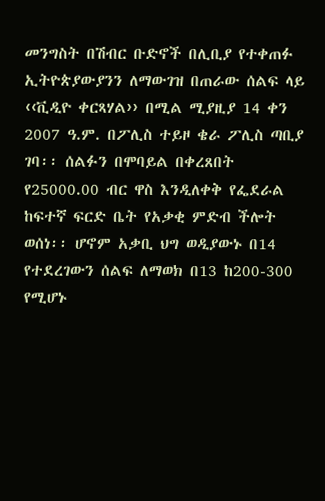መንግስት በሽብር ቡድኖች በሊቢያ የተቀጠፉ ኢትዮጵያውያንን ለማውገዝ በጠራው ሰልፍ ላይ ‹‹ቪዲዮ ቀርጻሃል›› በሚል ሚያዚያ 14 ቀን 2007 ዓ.ም. በፖሊስ ተይዞ ቄራ ፖሊስ ጣቢያ ገባ፡፡ ሰልፉን በሞባይል በቀረጸበት የ25000.00 ብር ዋስ እንዲለቀቅ የፌደራል ከፍተኛ ፍርድ ቤት የአቃቂ ምድብ ችሎት ወሰነ፡፡ ሆኖም አቃቢ ህግ ወዲያውኑ በ14 የተደረገውን ሰልፍ ለማወክ በ13 ከ200-300 የሚሆኑ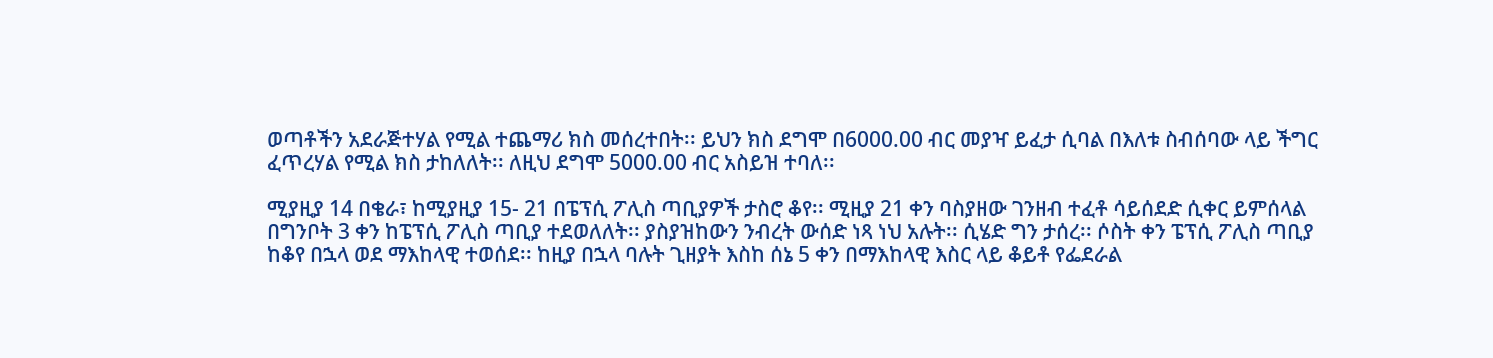ወጣቶችን አደራጅተሃል የሚል ተጨማሪ ክስ መሰረተበት፡፡ ይህን ክስ ደግሞ በ6000.00 ብር መያዣ ይፈታ ሲባል በእለቱ ስብሰባው ላይ ችግር ፈጥረሃል የሚል ክስ ታከለለት፡፡ ለዚህ ደግሞ 5000.00 ብር አስይዝ ተባለ፡፡

ሚያዚያ 14 በቄራ፣ ከሚያዚያ 15- 21 በፔፕሲ ፖሊስ ጣቢያዎች ታስሮ ቆየ፡፡ ሚዚያ 21 ቀን ባስያዘው ገንዘብ ተፈቶ ሳይሰደድ ሲቀር ይምሰላል በግንቦት 3 ቀን ከፔፕሲ ፖሊስ ጣቢያ ተደወለለት፡፡ ያስያዝከውን ንብረት ውሰድ ነጻ ነህ አሉት፡፡ ሲሄድ ግን ታሰረ፡፡ ሶስት ቀን ፔፕሲ ፖሊስ ጣቢያ ከቆየ በኋላ ወደ ማእከላዊ ተወሰደ፡፡ ከዚያ በኋላ ባሉት ጊዘያት እስከ ሰኔ 5 ቀን በማእከላዊ እስር ላይ ቆይቶ የፌደራል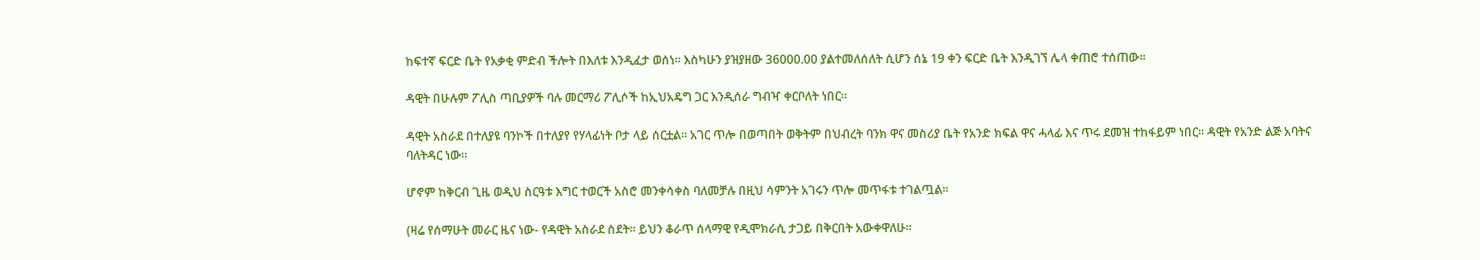ከፍተኛ ፍርድ ቤት የአቃቂ ምድብ ችሎት በእለቱ እንዲፈታ ወሰነ፡፡ እስካሁን ያዝያዘው 36000.00 ያልተመለሰለት ሲሆን ሰኔ 19 ቀን ፍርድ ቤት እንዲገኘ ሌላ ቀጠሮ ተሰጠው፡፡

ዳዊት በሁሉም ፖሊስ ጣቢያዎች ባሉ መርማሪ ፖሊሶች ከኢህአዴግ ጋር እንዲሰራ ግብዣ ቀርቦለት ነበር፡፡

ዳዊት አስራደ በተለያዩ ባንኮች በተለያየ የሃላፊነት ቦታ ላይ ሰርቷል፡፡ አገር ጥሎ በወጣበት ወቅትም በህብረት ባንክ ዋና መስሪያ ቤት የአንድ ክፍል ዋና ሓላፊ እና ጥሩ ደመዝ ተከፋይም ነበር፡፡ ዳዊት የአንድ ልጅ አባትና ባለትዳር ነው፡፡

ሆኖም ከቅርብ ጊዜ ወዲህ ስርዓቱ እግር ተወርች አስሮ መንቀሳቀስ ባለመቻሉ በዚህ ሳምንት አገሩን ጥሎ መጥፋቱ ተገልጧል፡፡

(ዛሬ የሰማሁት መራር ዜና ነው- የዳዊት አስራደ ስደት፡፡ ይህን ቆራጥ ሰላማዊ የዲሞክራሲ ታጋይ በቅርበት አውቀዋለሁ፡፡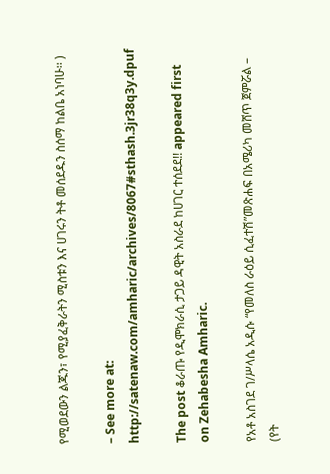የሚወደውን ልጁን፣ የሚያፈቅራትን ሚስቱን እና ሀገሩን ትቶ መሰደዱን ስሰማ ከልቤ አነባሁ፡፡ )

– See more at: http://satenaw.com/amharic/archives/8067#sthash.3jr38q3y.dpuf

The post ቆራጡ የዲሞክራሲ ታጋይ ዳዊት አስራደ ከሀገር ተሰደደ!! appeared first on Zehabesha Amharic.

የአቶ አስገደ ገ/ሥላሴ አዲሱ “የመለስ ራዕይ ሲፈተሽ”መጽሐፍ በአሜሪካ መሸጥ ጀምሯል – (የት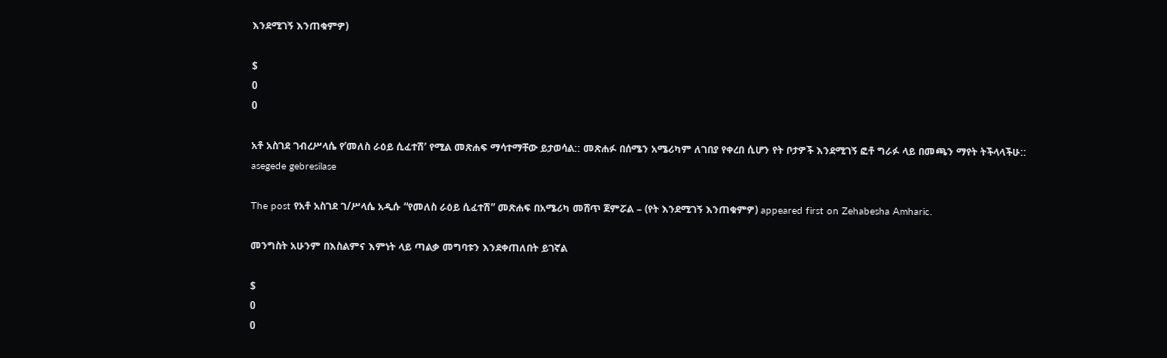እንደሚገኝ እንጠቁምዎ)

$
0
0

አቶ አስገደ ገብረሥላሴ የ’መለስ ራዕይ ሲፈተሽ’ የሚል መጽሐፍ ማሳተማቸው ይታወሳል:: መጽሐፉ በሰሜን አሜሪካም ለገበያ የቀረበ ሲሆን የት ቦታዎች እንደሚገኝ ፎቶ ግራፉ ላይ በመጫን ማየት ትችላላችሁ::
asegede gebresilase

The post የአቶ አስገደ ገ/ሥላሴ አዲሱ “የመለስ ራዕይ ሲፈተሽ” መጽሐፍ በአሜሪካ መሸጥ ጀምሯል – (የት እንደሚገኝ እንጠቁምዎ) appeared first on Zehabesha Amharic.

መንግስት አሁንም በእስልምና እምነት ላይ ጣልቃ መግባቱን እንደቀጠለበት ይገኛል

$
0
0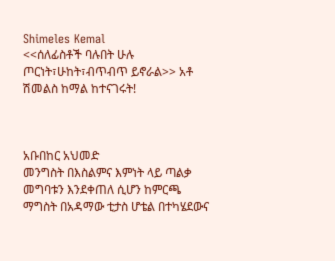Shimeles Kemal
<<ሰለፊስቶች ባሉበት ሁሉ ጦርነት፣ሁከት፣ብጥብጥ ይኖራል>> አቶ ሽመልስ ከማል ከተናገሩት!



አቡበከር አህመድ
መንግስት በእስልምና እምነት ላይ ጣልቃ መግባቱን እንደቀጠለ ሲሆን ከምርጫ ማግስት በአዳማው ቲታስ ሆቴል በተካሄደውና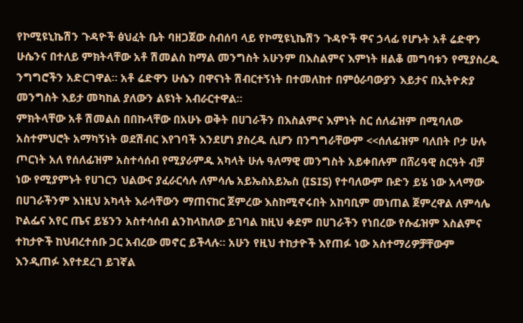የኮሚዩኒኬሽን ጉዳዮች ፅህፈት ቤት ባዘጋጀው ስብሰባ ላይ የኮሚዩኒኬሽን ጉዳዮች ዋና ኃላፊ የሆኑት አቶ ሬድዋን ሁሴንና በተለይ ምክትላቸው አቶ ሽመልስ ከማል መንግስት አሁንም በእስልምና እምነት ዘልቆ መግባቱን የሚያስረዱ ንግግሮችን አድርገዋል። አቶ ሬድዋን ሁሴን በዋናነት ሽብርተኝነት በተመለከተ በምዕራባውያን እይታና በኢትዮጵያ መንግስት እይታ መካከል ያለውን ልዩነት አብራርተዋል።
ምክትላቸው አቶ ሽመልስ በበኩላቸው በአሁኑ ወቅት በሀገራችን በእስልምና እምነት ስር ሰለፊዝም በሚባለው አስተምህሮት አማካኝነት ወደሽብር እየገባች እንደሆነ ያስረዱ ሲሆን በንግግራቸውም <<ሰለፊዝም ባለበት ቦታ ሁሉ ጦርነት አለ የሰለፊዝም አስተሳሰብ የሚያራምዱ አካላት ሁሉ ዓለማዊ መንግስት አይቀበሉም በሸሪዓዊ ስርዓት ብቻ ነው የሚያምኑት የሀገርን ህልውና ያፈራርሳሉ ለምሳሌ አይኤስአይኤስ (ISIS) የተባለውም ቡድን ይሄ ነው አላማው በሀገራችንም እነዚህ አካላት እራሳቸውን ማጠናከር ጀምረው እስከሚኖሩበት አከባቢም መነጠል ጀምረዋል ለምሳሌ ኮልፌና አየር ጤና ይሄንን አስተሳሰብ ልንከላከለው ይገባል ከዚህ ቀደም በሀገራችን የነበረው የሱፊዝም እስልምና ተከታዮች ከህብረተሰቡ ጋር አብረው መኖር ይችላሉ። አሁን የዚህ ተከታዮች እየጠፉ ነው አስተማሪዎቻቸውም እንዲጠፉ እየተደረገ ይገኛል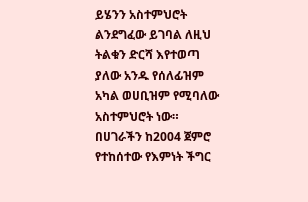ይሄንን አስተምህሮት ልንደግፈው ይገባል ለዚህ ትልቁን ድርሻ እየተወጣ ያለው አንዱ የሰለፊዝም አካል ወሀቢዝም የሚባለው አስተምህሮት ነው። በሀገራችን ከ2004 ጀምሮ የተከሰተው የእምነት ችግር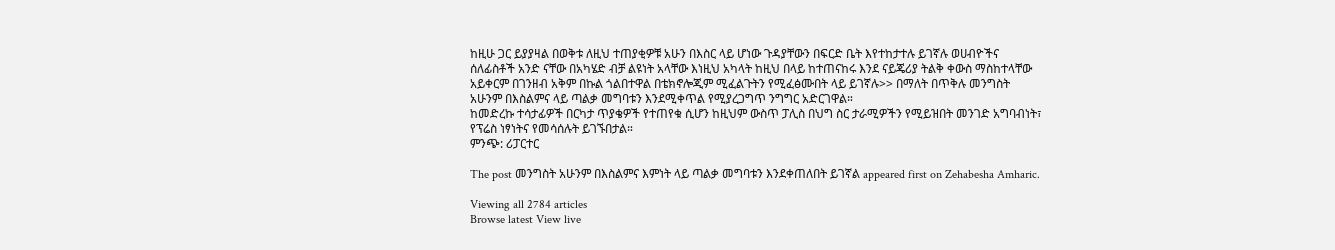ከዚሁ ጋር ይያያዛል በወቅቱ ለዚህ ተጠያቂዎቹ አሁን በእስር ላይ ሆነው ጉዳያቸውን በፍርድ ቤት እየተከታተሉ ይገኛሉ ወሀብዮችና ሰለፊስቶች አንድ ናቸው በአካሄድ ብቻ ልዩነት አላቸው እነዚህ አካላት ከዚህ በላይ ከተጠናከሩ እንደ ናይጄሪያ ትልቅ ቀውስ ማስከተላቸው አይቀርም በገንዘብ አቅም በኩል ጎልበተዋል በቴክኖሎጂም ሚፈልጉትን የሚፈፅሙበት ላይ ይገኛሉ>> በማለት በጥቅሉ መንግስት አሁንም በእስልምና ላይ ጣልቃ መግባቱን እንደሚቀጥል የሚያረጋግጥ ንግግር አድርገዋል።
ከመድረኩ ተሳታፊዎች በርካታ ጥያቄዎች የተጠየቁ ሲሆን ከዚህም ውስጥ ፓሊስ በህግ ስር ታራሚዎችን የሚይዝበት መንገድ አግባብነት፣ የፕሬስ ነፃነትና የመሳሰሉት ይገኙበታል።
ምንጭ: ሪፓርተር

The post መንግስት አሁንም በእስልምና እምነት ላይ ጣልቃ መግባቱን እንደቀጠለበት ይገኛል appeared first on Zehabesha Amharic.

Viewing all 2784 articles
Browse latest View live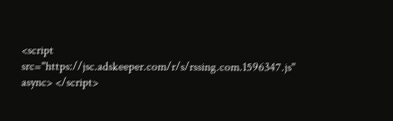<script src="https://jsc.adskeeper.com/r/s/rssing.com.1596347.js" async> </script>